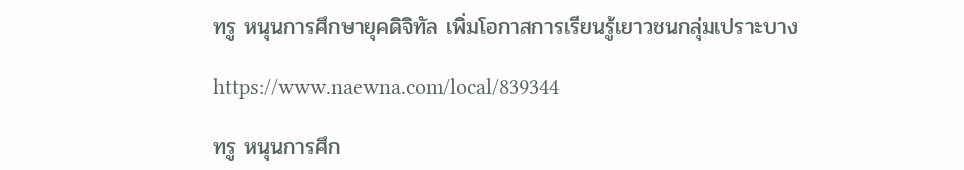ทรู หนุนการศึกษายุคดิจิทัล เพิ่มโอกาสการเรียนรู้เยาวชนกลุ่มเปราะบาง

https://www.naewna.com/local/839344

ทรู หนุนการศึก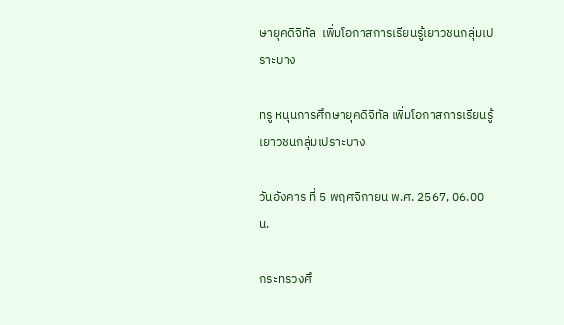ษายุคดิจิทัล  เพิ่มโอกาสการเรียนรู้เยาวชนกลุ่มเปราะบาง

ทรู หนุนการศึกษายุคดิจิทัล เพิ่มโอกาสการเรียนรู้เยาวชนกลุ่มเปราะบาง

วันอังคาร ที่ 5 พฤศจิกายน พ.ศ. 2567, 06.00 น.

กระทรวงศึ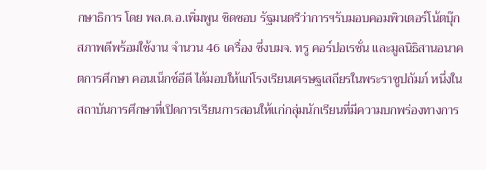กษาธิการ โดย พล.ต.อ.เพิ่มพูน ชิดชอบ รัฐมนตรีว่าการฯรับมอบคอมพิวเตอร์โน้ตบุ๊กสภาพดีพร้อมใช้งาน จำนวน 46 เครื่อง ซึ่งบมจ. ทรู คอร์ปอเรชั่น และมูลนิธิสานอนาคตการศึกษา คอนเน็กซ์อีดี ได้มอบให้แก่โรงเรียนเศรษฐเสถียรในพระราชูปถัมภ์ หนึ่งในสถาบันการศึกษาที่เปิดการเรียนการสอนให้แก่กลุ่มนักเรียนที่มีความบกพร่องทางการ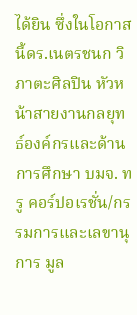ได้ยิน ซึ่งในโอกาสนี้ดร.เนตรชนก วิภาตะศิลปิน หัวหน้าสายงานกลยุทธ์องค์กรและด้านการศึกษา บมจ. ทรู คอร์ปอเรชั่น/กรรมการและเลขานุการ มูล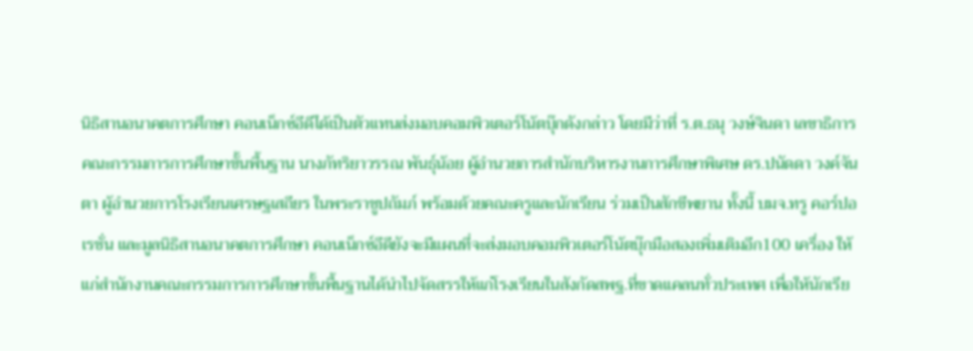นิธิสานอนาคตการศึกษา คอนเน็กซ์อีดีได้เป็นตัวแทนส่งมอบคอมพิวเตอร์โน้ตบุ๊กดังกล่าว โดยมีว่าที่ ร.ต.ธนุ วงษ์จินดา เลขาธิการคณะกรรมการการศึกษาขั้นพื้นฐาน นางภัทริยาวรรณ พันธุ์น้อย ผู้อำนวยการสำนักบริหารงานการศึกษาพิเศษ ดร.ปนัดดา วงค์จันตา ผู้อำนวยการโรงเรียนเศรษฐเสถียร ในพระราชูปถัมภ์ พร้อมด้วยคณะครูและนักเรียน ร่วมเป็นสักขีพยาน ทั้งนี้ บมจ.ทรู คอร์ปอเรชั่น และมูลนิธิสานอนาคตการศึกษา คอนเน็กซ์อีดียังจะมีแผนที่จะส่งมอบคอมพิวเตอร์โน้ตบุ๊กมือสองเพิ่มเติมอีก100 เครื่อง ให้แก่สำนักงานคณะกรรมการการศึกษาขั้นพื้นฐานได้นำไปจัดสรรให้แก่โรงเรียนในสังกัดสพฐ.ที่ขาดแคลนทั่วประเทศ เพื่อให้นักเรีย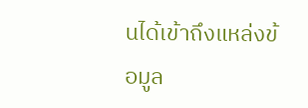นได้เข้าถึงแหล่งข้อมูล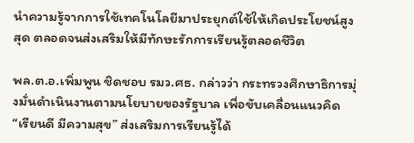นำความรู้จากการใช้เทคโนโลยีมาประยุกต์ใช้ให้เกิดประโยชน์สูงสุด ตลอดจนส่งเสริมให้มีทักษะรักการเรียนรู้ตลอดชีวิต

พล.ต.อ.เพิ่มพูน ชิดชอบ รมว.ศธ. กล่าวว่า กระทรวงศึกษาธิการมุ่งมั่นดำเนินงานตามนโยบายของรัฐบาล เพื่อขับเคลื่อนแนวคิด “เรียนดี มีความสุข” ส่งเสริมการเรียนรู้ได้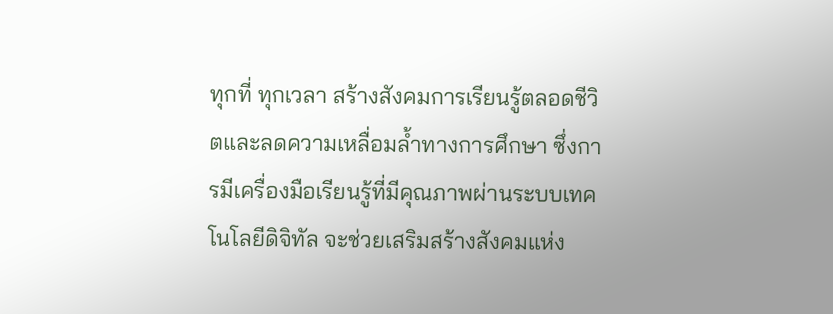ทุกที่ ทุกเวลา สร้างสังคมการเรียนรู้ตลอดชีวิตและลดความเหลื่อมล้ำทางการศึกษา ซึ่งการมีเครื่องมือเรียนรู้ที่มีคุณภาพผ่านระบบเทคโนโลยีดิจิทัล จะช่วยเสริมสร้างสังคมแห่ง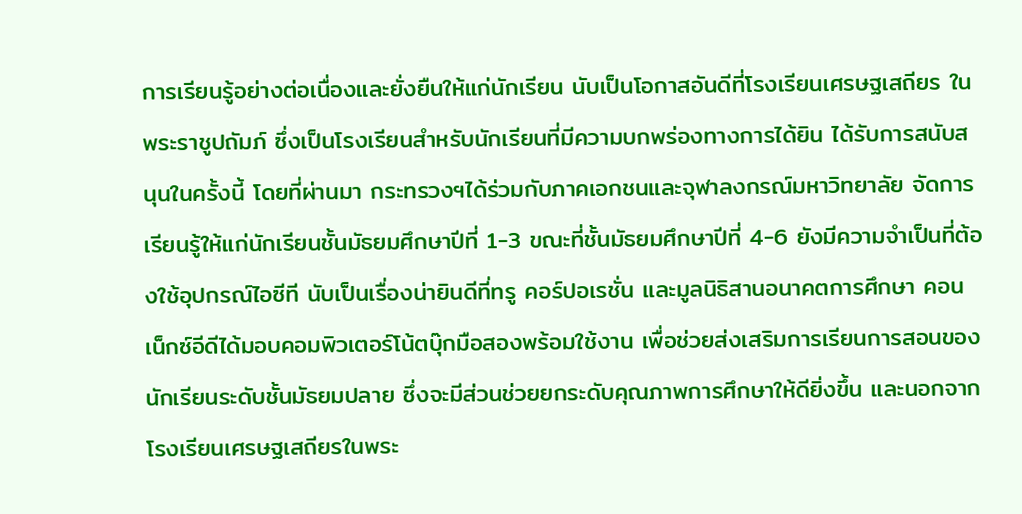การเรียนรู้อย่างต่อเนื่องและยั่งยืนให้แก่นักเรียน นับเป็นโอกาสอันดีที่โรงเรียนเศรษฐเสถียร ในพระราชูปถัมภ์ ซึ่งเป็นโรงเรียนสำหรับนักเรียนที่มีความบกพร่องทางการได้ยิน ได้รับการสนับสนุนในครั้งนี้ โดยที่ผ่านมา กระทรวงฯได้ร่วมกับภาคเอกชนและจุฬาลงกรณ์มหาวิทยาลัย จัดการเรียนรู้ให้แก่นักเรียนชั้นมัธยมศึกษาปีที่ 1-3 ขณะที่ชั้นมัธยมศึกษาปีที่ 4-6 ยังมีความจำเป็นที่ต้องใช้อุปกรณ์ไอซีที นับเป็นเรื่องน่ายินดีที่ทรู คอร์ปอเรชั่น และมูลนิธิสานอนาคตการศึกษา คอนเน็กซ์อีดีได้มอบคอมพิวเตอร์โน้ตบุ๊กมือสองพร้อมใช้งาน เพื่อช่วยส่งเสริมการเรียนการสอนของนักเรียนระดับชั้นมัธยมปลาย ซึ่งจะมีส่วนช่วยยกระดับคุณภาพการศึกษาให้ดียิ่งขึ้น และนอกจากโรงเรียนเศรษฐเสถียรในพระ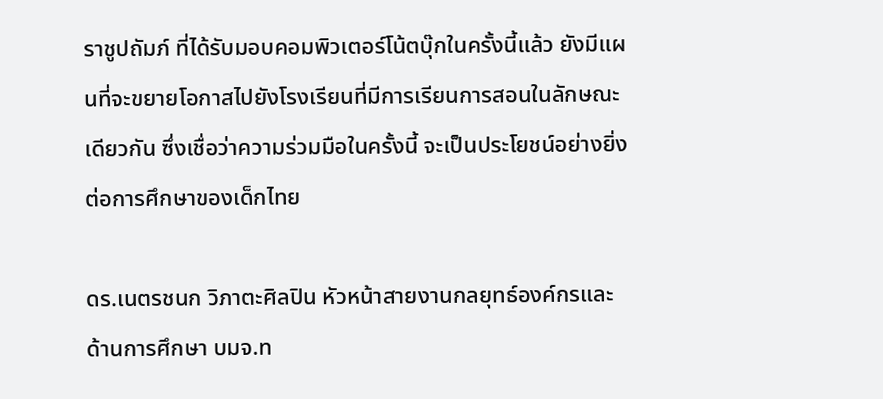ราชูปถัมภ์ ที่ได้รับมอบคอมพิวเตอร์โน้ตบุ๊กในครั้งนี้แล้ว ยังมีแผนที่จะขยายโอกาสไปยังโรงเรียนที่มีการเรียนการสอนในลักษณะเดียวกัน ซึ่งเชื่อว่าความร่วมมือในครั้งนี้ จะเป็นประโยชน์อย่างยิ่งต่อการศึกษาของเด็กไทย

ดร.เนตรชนก วิภาตะศิลปิน หัวหน้าสายงานกลยุทธ์องค์กรและด้านการศึกษา บมจ.ท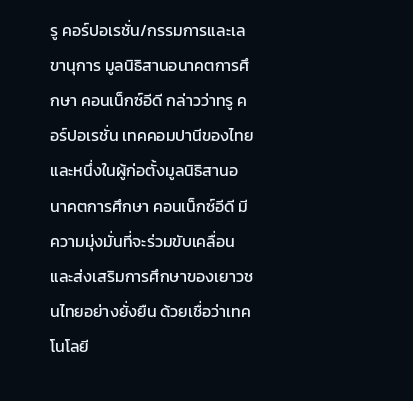รู คอร์ปอเรชั่น/กรรมการและเลขานุการ มูลนิธิสานอนาคตการศึกษา คอนเน็กซ์อีดี กล่าวว่าทรู คอร์ปอเรชั่น เทคคอมปานีของไทย และหนึ่งในผู้ก่อตั้งมูลนิธิสานอนาคตการศึกษา คอนเน็กซ์อีดี มีความมุ่งมั่นที่จะร่วมขับเคลื่อนและส่งเสริมการศึกษาของเยาวชนไทยอย่างยั่งยืน ด้วยเชื่อว่าเทคโนโลยี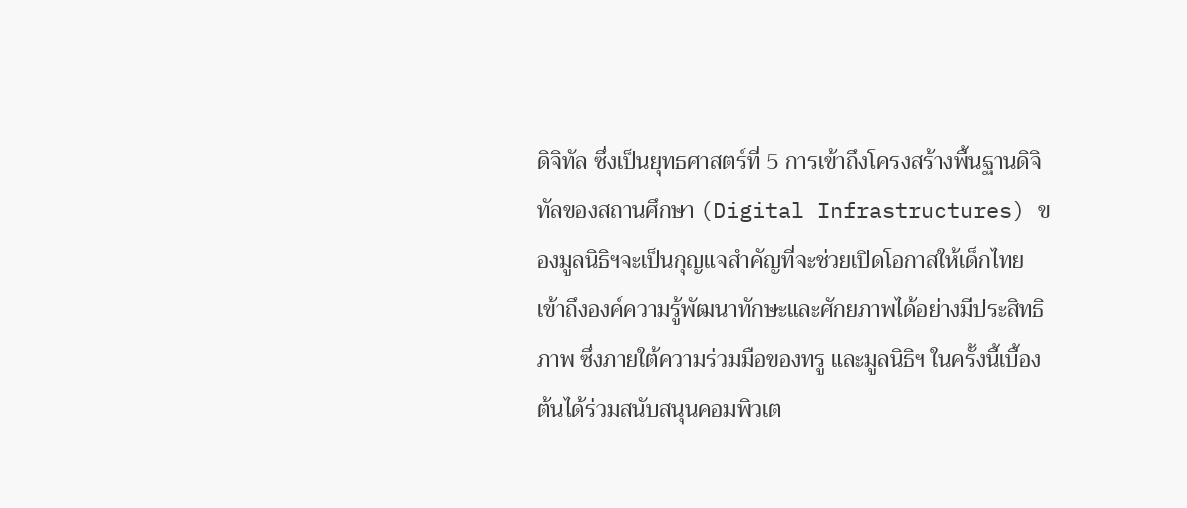ดิจิทัล ซึ่งเป็นยุทธศาสตร์ที่ 5 การเข้าถึงโครงสร้างพื้นฐานดิจิทัลของสถานศึกษา (Digital Infrastructures) ของมูลนิธิฯจะเป็นกุญแจสำคัญที่จะช่วยเปิดโอกาสให้เด็กไทยเข้าถึงองค์ความรู้พัฒนาทักษะและศักยภาพได้อย่างมีประสิทธิภาพ ซึ่งภายใต้ความร่วมมือของทรู และมูลนิธิฯ ในครั้งนี้เบื้องต้นได้ร่วมสนับสนุนคอมพิวเต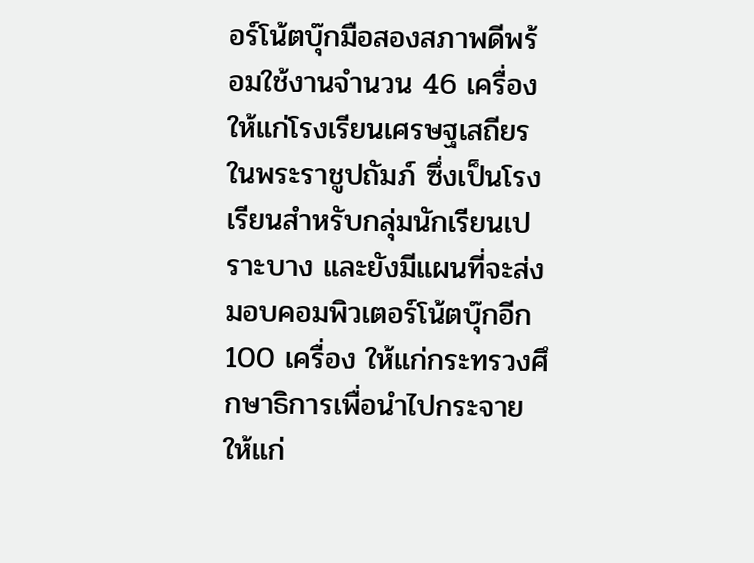อร์โน้ตบุ๊กมือสองสภาพดีพร้อมใช้งานจำนวน 46 เครื่องให้แก่โรงเรียนเศรษฐเสถียร ในพระราชูปถัมภ์ ซึ่งเป็นโรงเรียนสำหรับกลุ่มนักเรียนเปราะบาง และยังมีแผนที่จะส่งมอบคอมพิวเตอร์โน้ตบุ๊กอีก 100 เครื่อง ให้แก่กระทรวงศึกษาธิการเพื่อนำไปกระจายให้แก่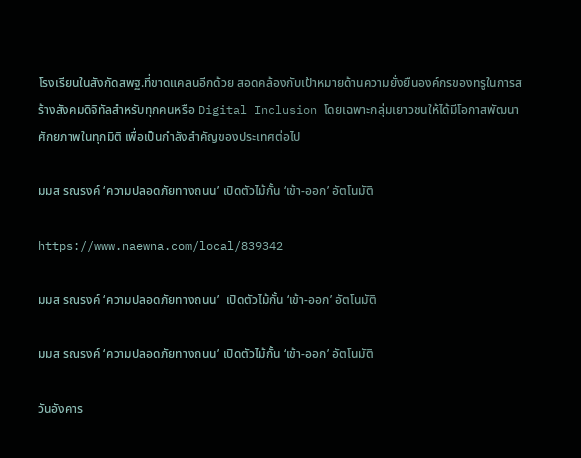โรงเรียนในสังกัดสพฐ.ที่ขาดแคลนอีกด้วย สอดคล้องกับเป้าหมายด้านความยั่งยืนองค์กรของทรูในการสร้างสังคมดิจิทัลสำหรับทุกคนหรือ Digital Inclusion โดยเฉพาะกลุ่มเยาวชนให้ได้มีโอกาสพัฒนาศักยภาพในทุกมิติ เพื่อเป็นกำลังสำคัญของประเทศต่อไป

มมส รณรงค์ ‘ความปลอดภัยทางถนน’ เปิดตัวไม้กั้น ‘เข้า-ออก’ อัตโนมัติ

https://www.naewna.com/local/839342

มมส รณรงค์ ‘ความปลอดภัยทางถนน’  เปิดตัวไม้กั้น ‘เข้า-ออก’ อัตโนมัติ

มมส รณรงค์ ‘ความปลอดภัยทางถนน’ เปิดตัวไม้กั้น ‘เข้า-ออก’ อัตโนมัติ

วันอังคาร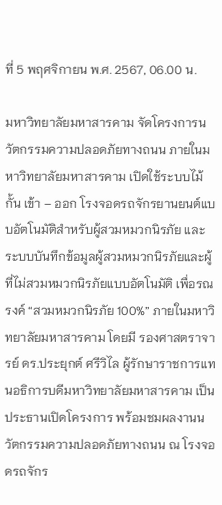ที่ 5 พฤศจิกายน พ.ศ. 2567, 06.00 น.

มหาวิทยาลัยมหาสารคาม จัดโครงการนวัตกรรมความปลอดภัยทางถนน ภายในมหาวิทยาลัยมหาสารคาม เปิดใช้ระบบไม้กั้น เข้า – ออก โรงจอดรถจักรยานยนต์แบบอัตโนมัติสำหรับผู้สวมหมวกนิรภัย และระบบบันทึกข้อมูลผู้สวมหมวกนิรภัยและผู้ที่ไม่สวมหมวกนิรภัยแบบอัตโนมัติ เพื่อรณรงค์ “สวมหมวกนิรภัย 100%” ภายในมหาวิทยาลัยมหาสารคาม โดยมี รองศาสตราจารย์ ดร.ประยุกต์ ศรีวิไล ผู้รักษาราชการแทนอธิการบดีมหาวิทยาลัยมหาสารคาม เป็นประธานเปิดโครงการ พร้อมชมผลงานนวัตกรรมความปลอดภัยทางถนน ณ โรงจอดรถจักร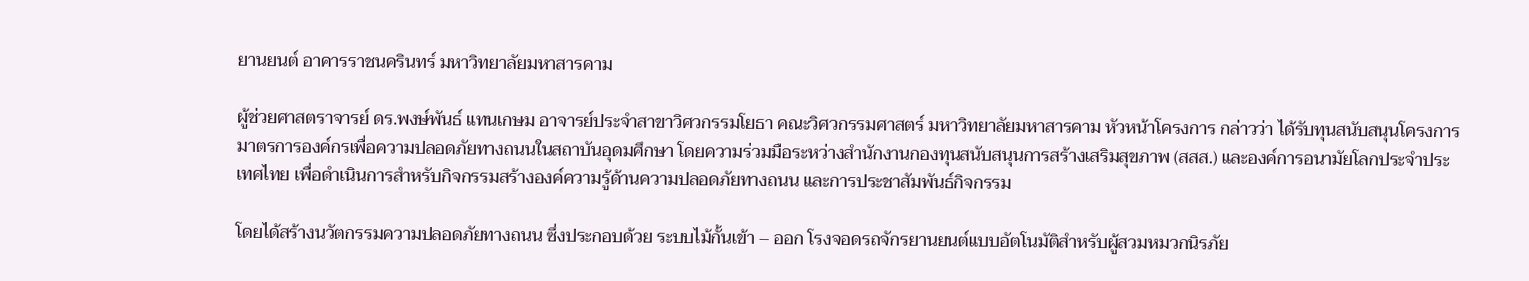ยานยนต์ อาคารราชนครินทร์ มหาวิทยาลัยมหาสารคาม

ผู้ช่วยศาสตราจารย์ ดร.พงษ์พันธ์ แทนเกษม อาจารย์ประจำสาขาวิศวกรรมโยธา คณะวิศวกรรมศาสตร์ มหาวิทยาลัยมหาสารคาม หัวหน้าโครงการ กล่าวว่า ได้รับทุนสนับสนุนโครงการมาตรการองค์กรเพื่อความปลอดภัยทางถนนในสถาบันอุดมศึกษา โดยความร่วมมือระหว่างสำนักงานกองทุนสนับสนุนการสร้างเสริมสุขภาพ (สสส.) และองค์การอนามัยโลกประจำประเทศไทย เพื่อดำเนินการสำหรับกิจกรรมสร้างองค์ความรู้ด้านความปลอดภัยทางถนน และการประชาสัมพันธ์กิจกรรม

โดยได้สร้างนวัตกรรมความปลอดภัยทางถนน ซึ่งประกอบด้วย ระบบไม้กั้นเข้า – ออก โรงจอดรถจักรยานยนต์แบบอัตโนมัติสำหรับผู้สวมหมวกนิรภัย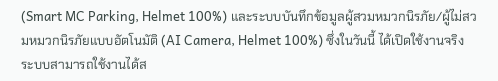(Smart MC Parking, Helmet 100%) และระบบบันทึกข้อมูลผู้สวมหมวกนิรภัย/ผู้ไม่สวมหมวกนิรภัยแบบอัตโนมัติ (AI Camera, Helmet 100%) ซึ่งในวันนี้ ได้เปิดใช้งานจริง ระบบสามารถใช้งานได้ส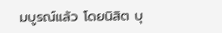มบูรณ์แล้ว โดยนิสิต บุ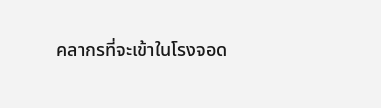คลากรที่จะเข้าในโรงจอด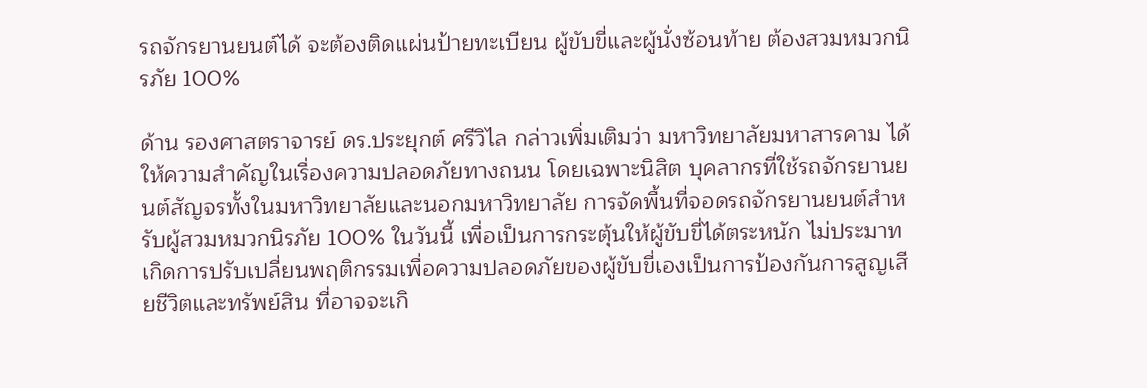รถจักรยานยนต์ได้ จะต้องติดแผ่นป้ายทะเบียน ผู้ขับขี่และผู้นั่งซ้อนท้าย ต้องสวมหมวกนิรภัย 100%

ด้าน รองศาสตราจารย์ ดร.ประยุกต์ ศรีวิไล กล่าวเพิ่มเติมว่า มหาวิทยาลัยมหาสารคาม ได้ให้ความสำคัญในเรื่องความปลอดภัยทางถนน โดยเฉพาะนิสิต บุคลากรที่ใช้รถจักรยานยนต์สัญจรทั้งในมหาวิทยาลัยและนอกมหาวิทยาลัย การจัดพื้นที่จอดรถจักรยานยนต์สำหรับผู้สวมหมวกนิรภัย 100% ในวันนี้ เพื่อเป็นการกระตุ้นให้ผู้ขับขี่ได้ตระหนัก ไม่ประมาทเกิดการปรับเปลี่ยนพฤติกรรมเพื่อความปลอดภัยของผู้ขับขี่เองเป็นการป้องกันการสูญเสียชีวิตและทรัพย์สิน ที่อาจจะเกิ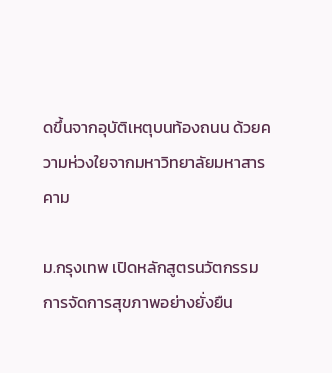ดขึ้นจากอุบัติเหตุบนท้องถนน ด้วยความห่วงใยจากมหาวิทยาลัยมหาสารคาม

ม.กรุงเทพ เปิดหลักสูตรนวัตกรรมการจัดการสุขภาพอย่างยั่งยืน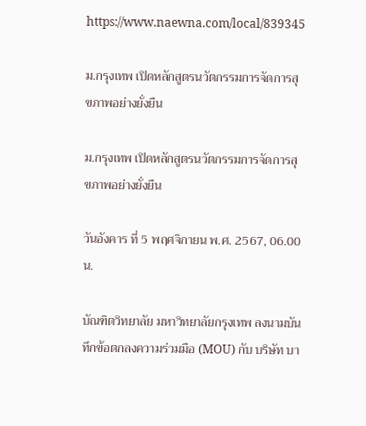https://www.naewna.com/local/839345

ม.กรุงเทพ เปิดหลักสูตรนวัตกรรมการจัดการสุขภาพอย่างยั่งยืน

ม.กรุงเทพ เปิดหลักสูตรนวัตกรรมการจัดการสุขภาพอย่างยั่งยืน

วันอังคาร ที่ 5 พฤศจิกายน พ.ศ. 2567, 06.00 น.

บัณฑิตวิทยาลัย มหาวิทยาลัยกรุงเทพ ลงนามบันทึกข้อตกลงความร่วมมือ (MOU) กับ บริษัท บา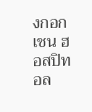งกอก เชน ฮอสปิทอล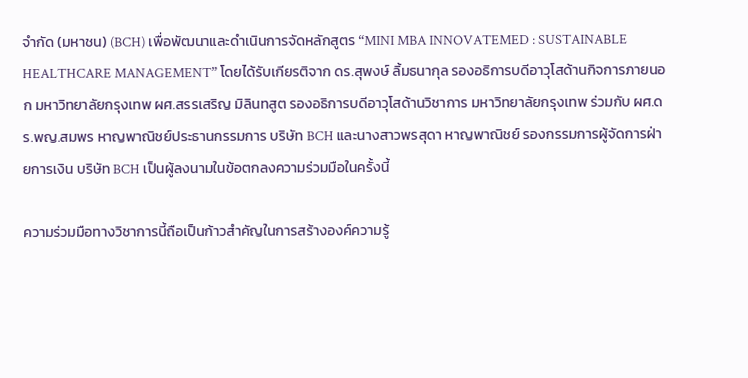จำกัด (มหาชน) (BCH) เพื่อพัฒนาและดำเนินการจัดหลักสูตร “MINI MBA INNOVATEMED : SUSTAINABLE HEALTHCARE MANAGEMENT” โดยได้รับเกียรติจาก ดร.สุพงษ์ ลิ้มธนากุล รองอธิการบดีอาวุโสด้านกิจการภายนอก มหาวิทยาลัยกรุงเทพ ผศ.สรรเสริญ มิลินทสูต รองอธิการบดีอาวุโสด้านวิชาการ มหาวิทยาลัยกรุงเทพ ร่วมกับ ผศ.ดร.พญ.สมพร หาญพาณิชย์ประธานกรรมการ บริษัท BCH และนางสาวพรสุดา หาญพาณิชย์ รองกรรมการผู้จัดการฝ่ายการเงิน บริษัท BCH เป็นผู้ลงนามในข้อตกลงความร่วมมือในครั้งนี้

ความร่วมมือทางวิชาการนี้ถือเป็นก้าวสำคัญในการสร้างองค์ความรู้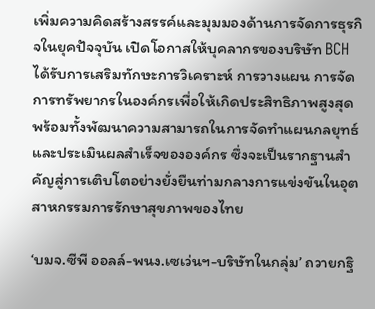เพิ่มความคิดสร้างสรรค์และมุมมองด้านการจัดการธุรกิจในยุคปัจจุบัน เปิดโอกาสให้บุคลากรของบริษัท BCH ได้รับการเสริมทักษะการวิเคราะห์ การวางแผน การจัดการทรัพยากรในองค์กรเพื่อให้เกิดประสิทธิภาพสูงสุด พร้อมทั้งพัฒนาความสามารถในการจัดทำแผนกลยุทธ์และประเมินผลสำเร็จขององค์กร ซึ่งจะเป็นรากฐานสำคัญสู่การเติบโตอย่างยั่งยืนท่ามกลางการแข่งขันในอุตสาหกรรมการรักษาสุขภาพของไทย

‘บมจ.ซีพี ออลล์-พนง.เซเว่นฯ-บริษัทในกลุ่ม’ ถวายกฐิ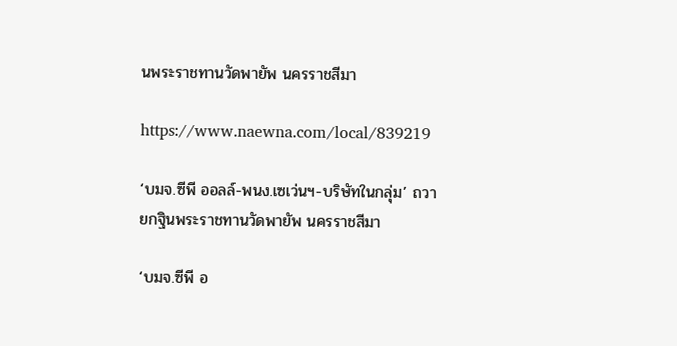นพระราชทานวัดพายัพ นครราชสีมา

https://www.naewna.com/local/839219

‘บมจ.ซีพี ออลล์-พนง.เซเว่นฯ-บริษัทในกลุ่ม’ ถวายกฐินพระราชทานวัดพายัพ นครราชสีมา

‘บมจ.ซีพี อ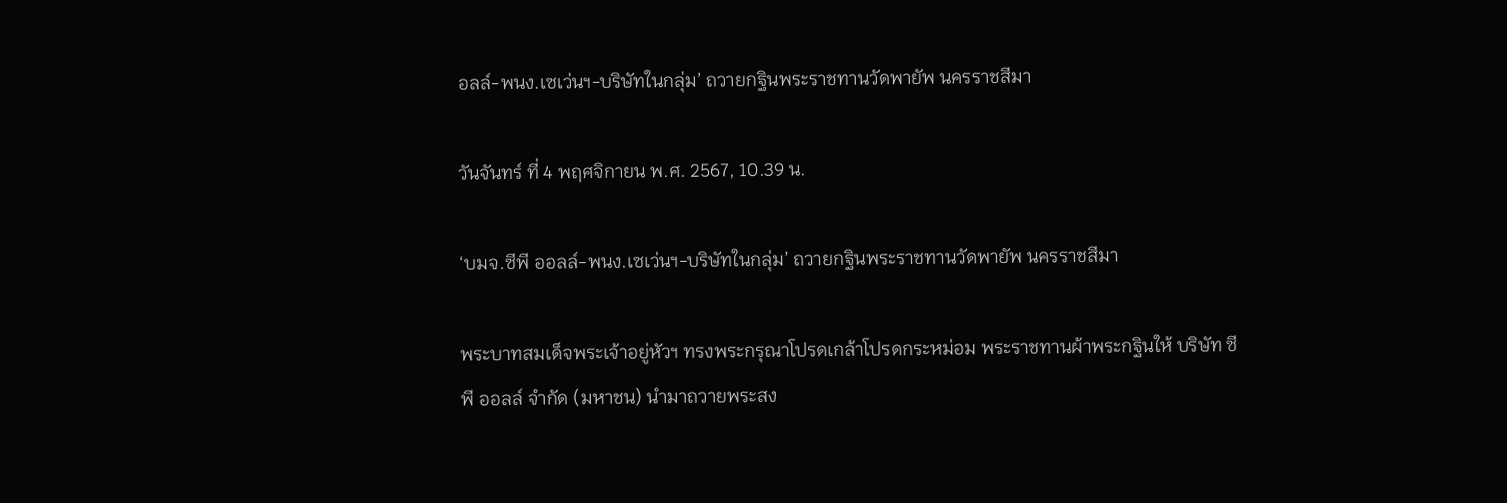อลล์-พนง.เซเว่นฯ-บริษัทในกลุ่ม’ ถวายกฐินพระราชทานวัดพายัพ นครราชสีมา

วันจันทร์ ที่ 4 พฤศจิกายน พ.ศ. 2567, 10.39 น.

‘บมจ.ซีพี ออลล์-พนง.เซเว่นฯ-บริษัทในกลุ่ม’ ถวายกฐินพระราชทานวัดพายัพ นครราชสีมา

พระบาทสมเด็จพระเจ้าอยู่หัวฯ ทรงพระกรุณาโปรดเกล้าโปรดกระหม่อม พระราชทานผ้าพระกฐินให้ บริษัท ซีพี ออลล์ จำกัด (มหาชน) นำมาถวายพระสง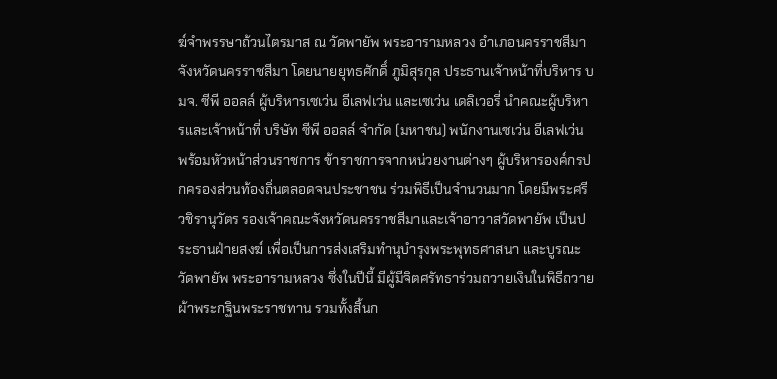ฆ์จำพรรษาถ้วนไตรมาส ณ วัดพายัพ พระอารามหลวง อำเภอนครราชสีมา จังหวัดนครราชสีมา โดยนายยุทธศักดิ์ ภูมิสุรกุล ประธานเจ้าหน้าที่บริหาร บมจ. ซีพี ออลล์ ผู้บริหารเซเว่น อีเลฟเว่น และเซเว่น เดลิเวอรี่ นำคณะผู้บริหารและเจ้าหน้าที่ บริษัท ซีพี ออลล์ จำกัด (มหาชน) พนักงานเซเว่น อีเลฟเว่น พร้อมหัวหน้าส่วนราชการ ข้าราชการจากหน่วยงานต่างๆ ผู้บริหารองค์กรปกครองส่วนท้องถิ่นตลอดจนประชาชน ร่วมพิธีเป็นจำนวนมาก โดยมีพระศรีวชิรานุวัตร รองเจ้าคณะจังหวัดนครราชสีมาและเจ้าอาวาสวัดพายัพ เป็นประธานฝ่ายสงฆ์ เพื่อเป็นการส่งเสริมทำนุบำรุงพระพุทธศาสนา และบูรณะวัดพายัพ พระอารามหลวง ซึ่งในปีนี้ มีผู้มีจิตศรัทธาร่วมถวายเงินในพิธีถวายผ้าพระกฐินพระราชทาน รวมทั้งสิ้นก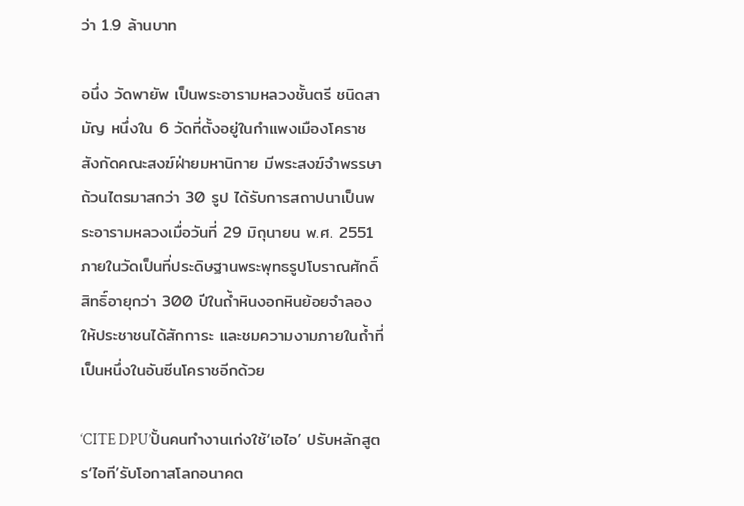ว่า 1.9 ล้านบาท

อนึ่ง วัดพายัพ เป็นพระอารามหลวงชั้นตรี ชนิดสามัญ หนึ่งใน 6 วัดที่ตั้งอยู่ในกำแพงเมืองโคราช สังกัดคณะสงฆ์ฝ่ายมหานิกาย มีพระสงฆ์จำพรรษาถ้วนไตรมาสกว่า 30 รูป ได้รับการสถาปนาเป็นพระอารามหลวงเมื่อวันที่ 29 มิถุนายน พ.ศ. 2551 ภายในวัดเป็นที่ประดิษฐานพระพุทธรูปโบราณศักดิ์สิทธิ์อายุกว่า 300 ปีในถ้ำหินงอกหินย้อยจำลอง ให้ประชาชนได้สักการะ และชมความงามภายในถ้ำที่เป็นหนึ่งในอันซีนโคราชอีกด้วย

‘CITE DPU’ปั้นคนทำงานเก่งใช้‘เอไอ’ ปรับหลักสูตร‘ไอที’รับโอกาสโลกอนาคต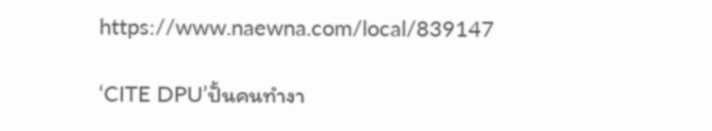https://www.naewna.com/local/839147

‘CITE DPU’ปั้นคนทำงา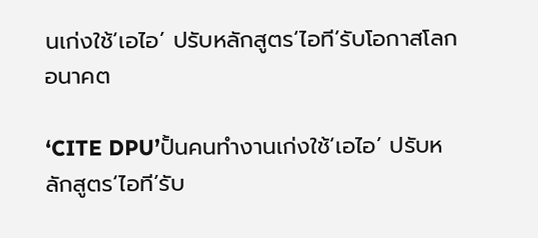นเก่งใช้‘เอไอ’ ปรับหลักสูตร‘ไอที’รับโอกาสโลกอนาคต

‘CITE DPU’ปั้นคนทำงานเก่งใช้‘เอไอ’ ปรับหลักสูตร‘ไอที’รับ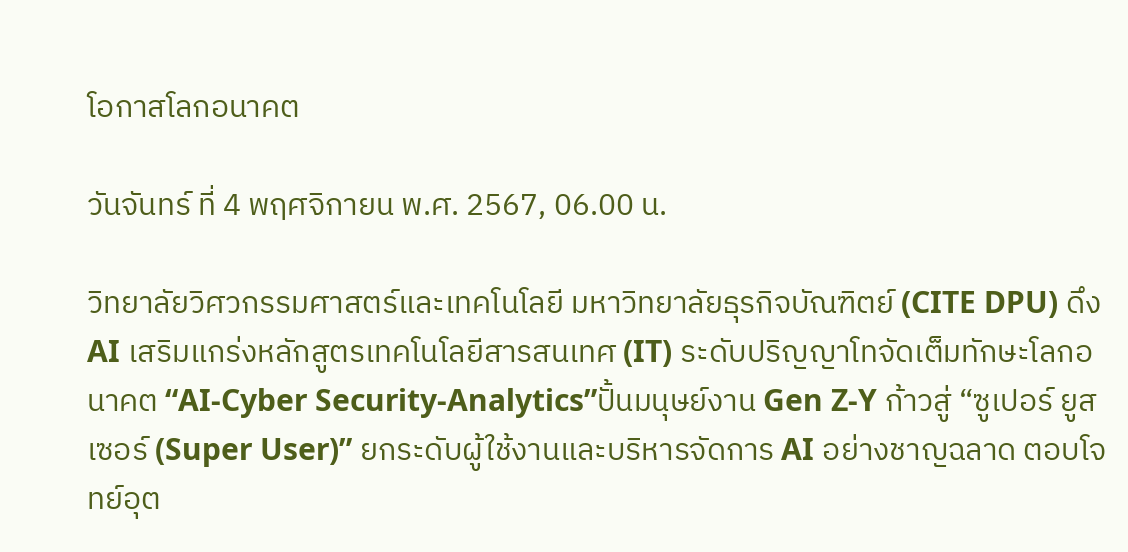โอกาสโลกอนาคต

วันจันทร์ ที่ 4 พฤศจิกายน พ.ศ. 2567, 06.00 น.

วิทยาลัยวิศวกรรมศาสตร์และเทคโนโลยี มหาวิทยาลัยธุรกิจบัณฑิตย์ (CITE DPU) ดึง AI เสริมแกร่งหลักสูตรเทคโนโลยีสารสนเทศ (IT) ระดับปริญญาโทจัดเต็มทักษะโลกอนาคต “AI-Cyber Security-Analytics”ปั้นมนุษย์งาน Gen Z-Y ก้าวสู่ “ซูเปอร์ ยูสเซอร์ (Super User)” ยกระดับผู้ใช้งานและบริหารจัดการ AI อย่างชาญฉลาด ตอบโจทย์อุต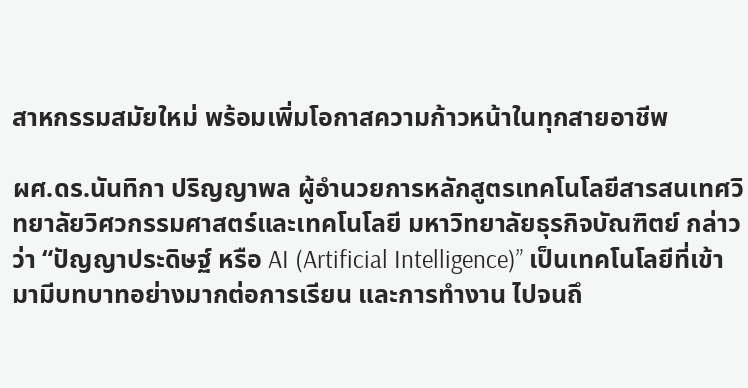สาหกรรมสมัยใหม่ พร้อมเพิ่มโอกาสความก้าวหน้าในทุกสายอาชีพ

ผศ.ดร.นันทิกา ปริญญาพล ผู้อำนวยการหลักสูตรเทคโนโลยีสารสนเทศวิทยาลัยวิศวกรรมศาสตร์และเทคโนโลยี มหาวิทยาลัยธุรกิจบัณฑิตย์ กล่าวว่า “ปัญญาประดิษฐ์ หรือ AI (Artificial Intelligence)” เป็นเทคโนโลยีที่เข้ามามีบทบาทอย่างมากต่อการเรียน และการทำงาน ไปจนถึ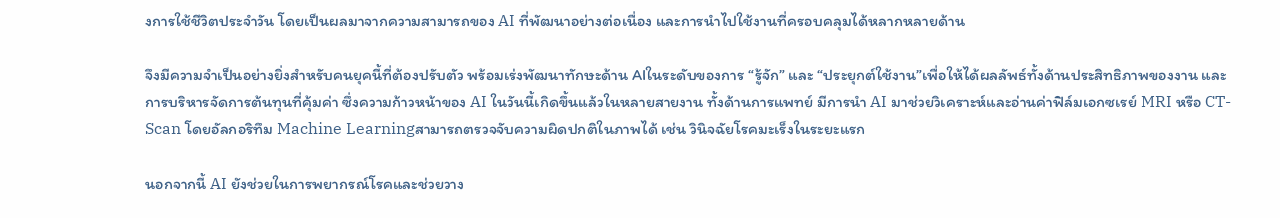งการใช้ชีวิตประจำวัน โดยเป็นผลมาจากความสามารถของ AI ที่พัฒนาอย่างต่อเนื่อง และการนำไปใช้งานที่ครอบคลุมได้หลากหลายด้าน

จึงมีความจำเป็นอย่างยิ่งสำหรับคนยุคนี้ที่ต้องปรับตัว พร้อมเร่งพัฒนาทักษะด้าน AIในระดับของการ “รู้จัก” และ “ประยุกต์ใช้งาน”เพื่อให้ได้ผลลัพธ์ทั้งด้านประสิทธิภาพของงาน และการบริหารจัดการต้นทุนที่คุ้มค่า ซึ่งความก้าวหน้าของ AI ในวันนี้เกิดขึ้นแล้วในหลายสายงาน ทั้งด้านการแพทย์ มีการนำ AI มาช่วยวิเคราะห์และอ่านค่าฟิล์มเอกซเรย์ MRI หรือ CT-Scan โดยอัลกอริทึม Machine Learningสามารถตรวจจับความผิดปกติในภาพได้ เช่น วินิจฉัยโรคมะเร็งในระยะแรก

นอกจากนี้ AI ยังช่วยในการพยากรณ์โรคและช่วยวาง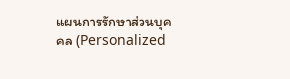แผนการรักษาส่วนบุคคล (Personalized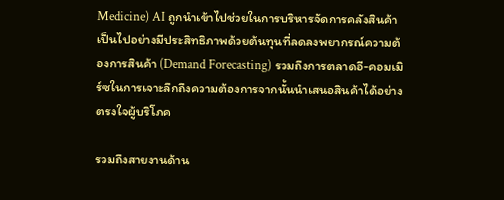Medicine) AI ถูกนำเข้าไปช่วยในการบริหารจัดการคลังสินค้าเป็นไปอย่างมีประสิทธิภาพด้วยต้นทุนที่ลดลงพยากรณ์ความต้องการสินค้า (Demand Forecasting) รวมถึงการตลาดอี-คอมเมิร์ซในการเจาะลึกถึงความต้องการจากนั้นนำเสนอสินค้าได้อย่างตรงใจผู้บริโภค

รวมถึงสายงานด้าน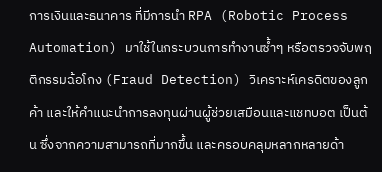การเงินและธนาคาร ที่มีการนำ RPA (Robotic Process Automation) มาใช้ในกระบวนการทำงานซ้ำๆ หรือตรวจจับพฤติกรรมฉ้อโกง (Fraud Detection) วิเคราะห์เครดิตของลูกค้า และให้คำแนะนำการลงทุนผ่านผู้ช่วยเสมือนและแชทบอต เป็นต้น ซึ่งจากความสามารถที่มากขึ้น และครอบคลุมหลากหลายด้า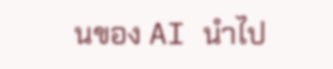นของ AI นำไป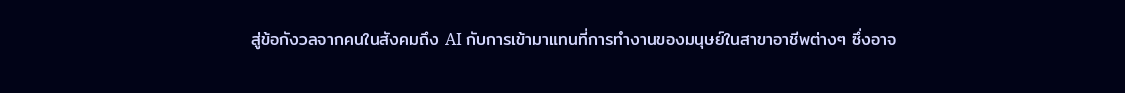สู่ข้อกังวลจากคนในสังคมถึง AI กับการเข้ามาแทนที่การทำงานของมนุษย์ในสาขาอาชีพต่างๆ ซึ่งอาจ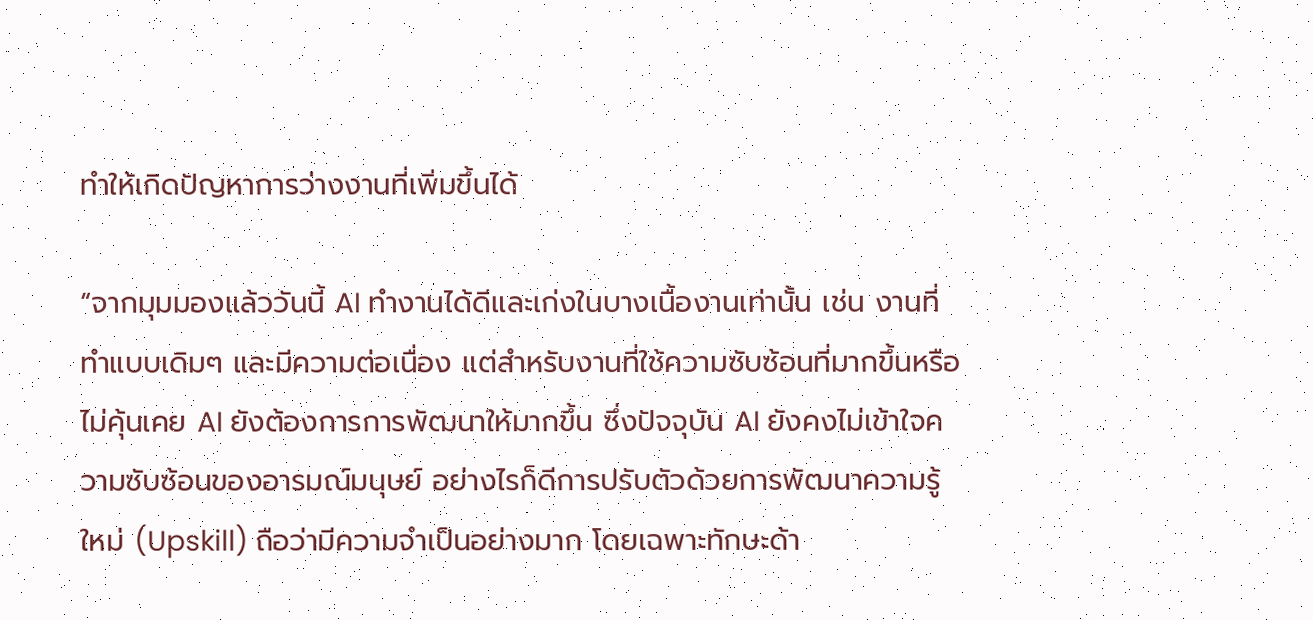ทำให้เกิดปัญหาการว่างงานที่เพิ่มขึ้นได้

“จากมุมมองแล้ววันนี้ AI ทำงานได้ดีและเก่งในบางเนื้องานเท่านั้น เช่น งานที่ทำแบบเดิมๆ และมีความต่อเนื่อง แต่สำหรับงานที่ใช้ความซับซ้อนที่มากขึ้นหรือไม่คุ้นเคย AI ยังต้องการการพัฒนาให้มากขึ้น ซึ่งปัจจุบัน AI ยังคงไม่เข้าใจความซับซ้อนของอารมณ์มนุษย์ อย่างไรก็ดีการปรับตัวด้วยการพัฒนาความรู้ใหม่ (Upskill) ถือว่ามีความจำเป็นอย่างมาก โดยเฉพาะทักษะด้า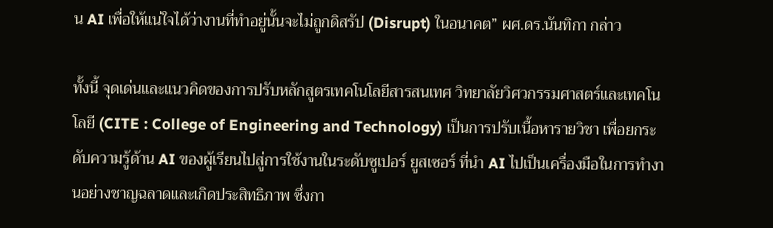น AI เพื่อให้แน่ใจได้ว่างานที่ทำอยู่นั้นจะไม่ถูกดิสรัป (Disrupt) ในอนาคต” ผศ.ดร.นันทิกา กล่าว

ทั้งนี้ จุดเด่นและแนวคิดของการปรับหลักสูตรเทคโนโลยีสารสนเทศ วิทยาลัยวิศวกรรมศาสตร์และเทคโนโลยี (CITE : College of Engineering and Technology) เป็นการปรับเนื้อหารายวิชา เพื่อยกระดับความรู้ด้าน AI ของผู้เรียนไปสู่การใช้งานในระดับซูเปอร์ ยูสเซอร์ ที่นำ AI ไปเป็นเครื่องมือในการทำงานอย่างชาญฉลาดและเกิดประสิทธิภาพ ซึ่งกา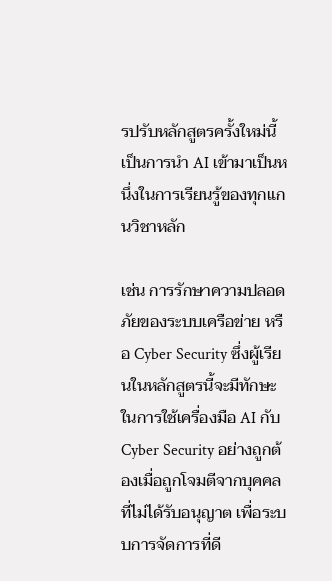รปรับหลักสูตรครั้งใหม่นี้เป็นการนำ AI เข้ามาเป็นหนึ่งในการเรียนรู้ของทุกแกนวิชาหลัก

เช่น การรักษาความปลอดภัยของระบบเครือข่าย หรือ Cyber Security ซึ่งผู้เรียนในหลักสูตรนี้จะมีทักษะในการใช้เครื่องมือ AI กับ Cyber Security อย่างถูกต้องเมื่อถูกโจมตีจากบุคคลที่ไม่ได้รับอนุญาต เพื่อระบบการจัดการที่ดี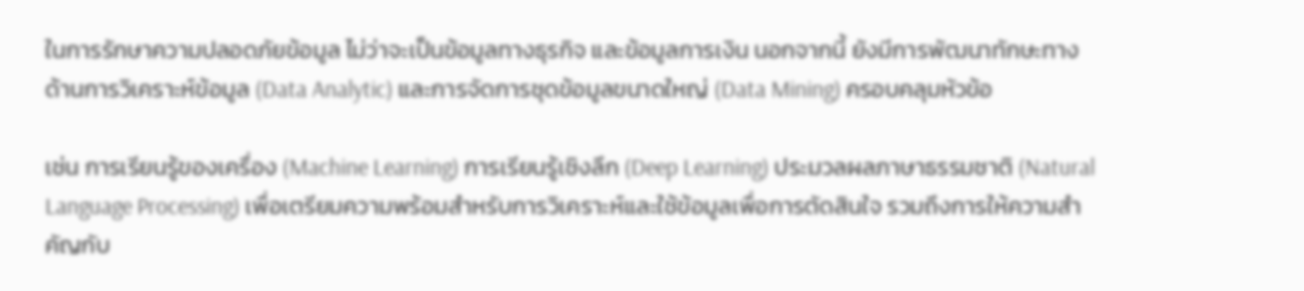ในการรักษาความปลอดภัยข้อมูล ไม่ว่าจะเป็นข้อมูลทางธุรกิจ และข้อมูลการเงิน นอกจากนี้ ยังมีการพัฒนาทักษะทางด้านการวิเคราะห์ข้อมูล (Data Analytic) และการจัดการชุดข้อมูลขนาดใหญ่ (Data Mining) ครอบคลุมหัวข้อ

เช่น การเรียนรู้ของเครื่อง (Machine Learning) การเรียนรู้เชิงลึก (Deep Learning) ประมวลผลภาษาธรรมชาติ (Natural Language Processing) เพื่อเตรียมความพร้อมสำหรับการวิเคราะห์และใช้ข้อมูลเพื่อการตัดสินใจ รวมถึงการให้ความสำคัญกับ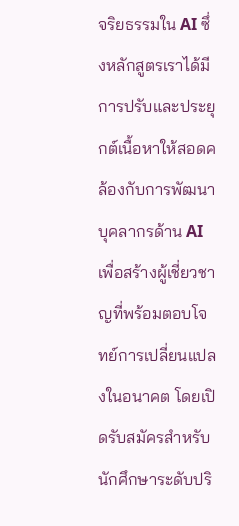จริยธรรมใน AI ซึ่งหลักสูตรเราได้มีการปรับและประยุกต์เนื้อหาให้สอดคล้องกับการพัฒนาบุคลากรด้าน AI เพื่อสร้างผู้เชี่ยวชาญที่พร้อมตอบโจทย์การเปลี่ยนแปลงในอนาคต โดยเปิดรับสมัครสำหรับนักศึกษาระดับปริ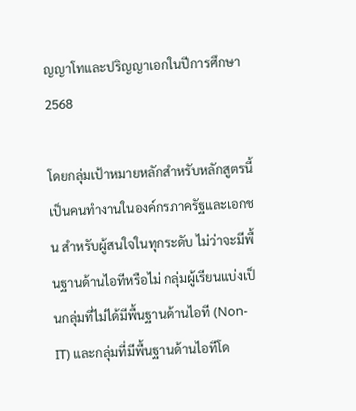ญญาโทและปริญญาเอกในปีการศึกษา 2568

โดยกลุ่มเป้าหมายหลักสำหรับหลักสูตรนี้เป็นคนทำงานในองค์กรภาครัฐและเอกชน สำหรับผู้สนใจในทุกระดับ ไม่ว่าจะมีพื้นฐานด้านไอทีหรือไม่ กลุ่มผู้เรียนแบ่งเป็นกลุ่มที่ไม่ได้มีพื้นฐานด้านไอที (Non-IT) และกลุ่มที่มีพื้นฐานด้านไอทีโด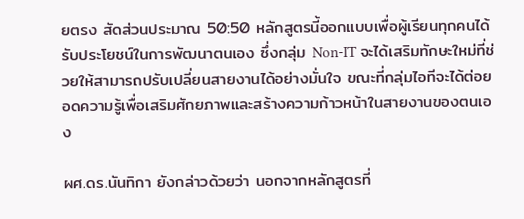ยตรง สัดส่วนประมาณ 50:50 หลักสูตรนี้ออกแบบเพื่อผู้เรียนทุกคนได้รับประโยชน์ในการพัฒนาตนเอง ซึ่งกลุ่ม Non-IT จะได้เสริมทักษะใหม่ที่ช่วยให้สามารถปรับเปลี่ยนสายงานได้อย่างมั่นใจ ขณะที่กลุ่มไอทีจะได้ต่อยอดความรู้เพื่อเสริมศักยภาพและสร้างความก้าวหน้าในสายงานของตนเอง

ผศ.ดร.นันทิกา ยังกล่าวด้วยว่า นอกจากหลักสูตรที่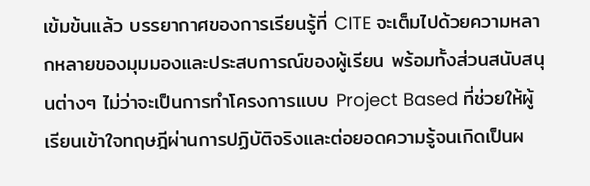เข้มข้นแล้ว บรรยากาศของการเรียนรู้ที่ CITE จะเต็มไปด้วยความหลากหลายของมุมมองและประสบการณ์ของผู้เรียน พร้อมทั้งส่วนสนับสนุนต่างๆ ไม่ว่าจะเป็นการทำโครงการแบบ Project Based ที่ช่วยให้ผู้เรียนเข้าใจทฤษฎีผ่านการปฏิบัติจริงและต่อยอดความรู้จนเกิดเป็นผ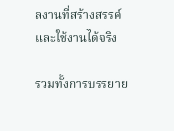ลงานที่สร้างสรรค์และใช้งานได้จริง

รวมทั้งการบรรยาย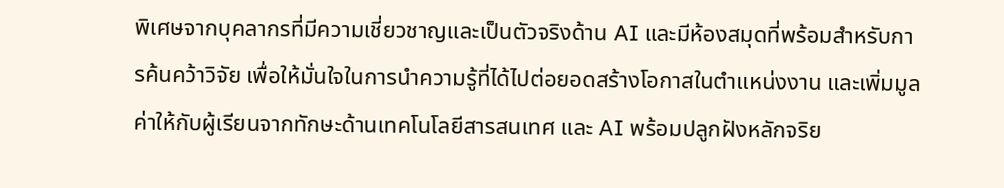พิเศษจากบุคลากรที่มีความเชี่ยวชาญและเป็นตัวจริงด้าน AI และมีห้องสมุดที่พร้อมสำหรับการค้นคว้าวิจัย เพื่อให้มั่นใจในการนำความรู้ที่ได้ไปต่อยอดสร้างโอกาสในตำแหน่งงาน และเพิ่มมูลค่าให้กับผู้เรียนจากทักษะด้านเทคโนโลยีสารสนเทศ และ AI พร้อมปลูกฝังหลักจริย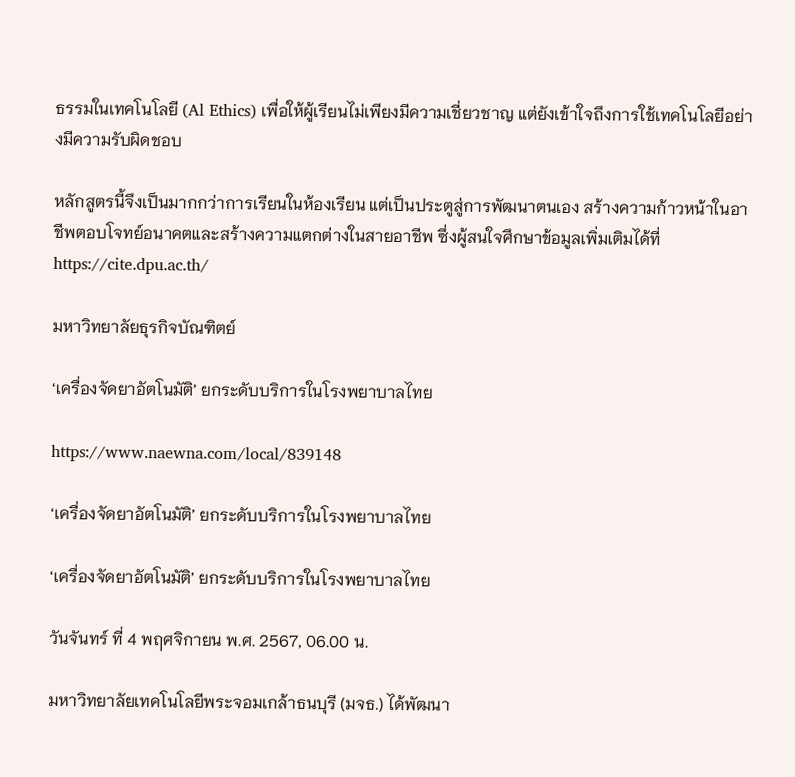ธรรมในเทคโนโลยี (Al Ethics) เพื่อให้ผู้เรียนไม่เพียงมีความเชี่ยวชาญ แต่ยังเข้าใจถึงการใช้เทคโนโลยีอย่างมีความรับผิดชอบ

หลักสูตรนี้จึงเป็นมากกว่าการเรียนในห้องเรียน แต่เป็นประตูสู่การพัฒนาตนเอง สร้างความก้าวหน้าในอาชีพตอบโจทย์อนาคตและสร้างความแตกต่างในสายอาชีพ ซึ่งผู้สนใจศึกษาข้อมูลเพิ่มเติมได้ที่ https://cite.dpu.ac.th/

มหาวิทยาลัยธุรกิจบัณฑิตย์

‘เครื่องจัดยาอัตโนมัติ’ ยกระดับบริการในโรงพยาบาลไทย

https://www.naewna.com/local/839148

‘เครื่องจัดยาอัตโนมัติ’ ยกระดับบริการในโรงพยาบาลไทย

‘เครื่องจัดยาอัตโนมัติ’ ยกระดับบริการในโรงพยาบาลไทย

วันจันทร์ ที่ 4 พฤศจิกายน พ.ศ. 2567, 06.00 น.

มหาวิทยาลัยเทคโนโลยีพระจอมเกล้าธนบุรี (มจธ.) ได้พัฒนา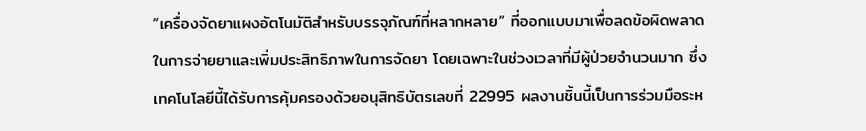“เครื่องจัดยาแผงอัตโนมัติสำหรับบรรจุภัณฑ์ที่หลากหลาย” ที่ออกแบบมาเพื่อลดข้อผิดพลาดในการจ่ายยาและเพิ่มประสิทธิภาพในการจัดยา โดยเฉพาะในช่วงเวลาที่มีผู้ป่วยจำนวนมาก ซึ่งเทคโนโลยีนี้ได้รับการคุ้มครองด้วยอนุสิทธิบัตรเลขที่ 22995 ผลงานชิ้นนี้เป็นการร่วมมือระห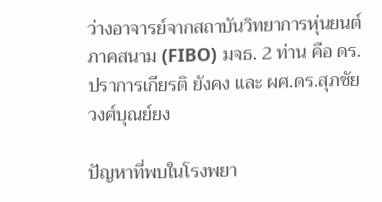ว่างอาจารย์จากสถาบันวิทยาการหุ่นยนต์ภาคสนาม (FIBO) มจธ. 2 ท่าน คือ ดร.ปราการเกียรติ ยังคง และ ผศ.ดร.สุภชัย วงศ์บุณย์ยง

ปัญหาที่พบในโรงพยา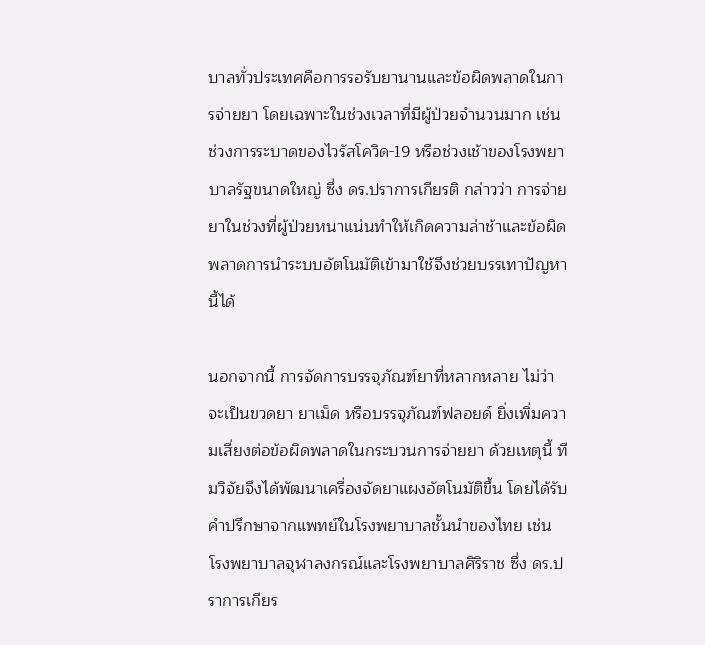บาลทั่วประเทศคือการรอรับยานานและข้อผิดพลาดในการจ่ายยา โดยเฉพาะในช่วงเวลาที่มีผู้ป่วยจำนวนมาก เช่น ช่วงการระบาดของไวรัสโควิด-19 หรือช่วงเช้าของโรงพยาบาลรัฐขนาดใหญ่ ซึ่ง ดร.ปราการเกียรติ กล่าวว่า การจ่ายยาในช่วงที่ผู้ป่วยหนาแน่นทำให้เกิดความล่าช้าและข้อผิดพลาดการนำระบบอัตโนมัติเข้ามาใช้จึงช่วยบรรเทาปัญหานี้ได้

นอกจากนี้ การจัดการบรรจุภัณฑ์ยาที่หลากหลาย ไม่ว่าจะเป็นขวดยา ยาเม็ด หรือบรรจุภัณฑ์ฟลอยด์ ยิ่งเพิ่มความเสี่ยงต่อข้อผิดพลาดในกระบวนการจ่ายยา ด้วยเหตุนี้ ทีมวิจัยจึงได้พัฒนาเครื่องจัดยาแผงอัตโนมัติขึ้น โดยได้รับคำปรึกษาจากแพทย์ในโรงพยาบาลชั้นนำของไทย เช่น โรงพยาบาลจุฬาลงกรณ์และโรงพยาบาลศิริราช ซึ่ง ดร.ปราการเกียร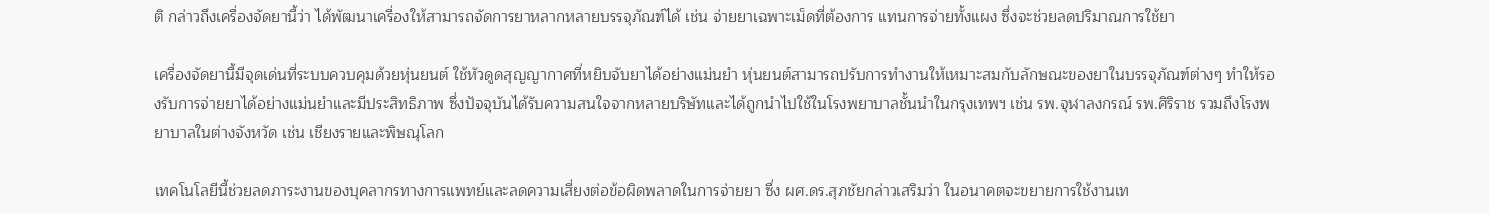ติ กล่าวถึงเครื่องจัดยานี้ว่า ได้พัฒนาเครื่องให้สามารถจัดการยาหลากหลายบรรจุภัณฑ์ได้ เช่น จ่ายยาเฉพาะเม็ดที่ต้องการ แทนการจ่ายทั้งแผง ซึ่งจะช่วยลดปริมาณการใช้ยา

เครื่องจัดยานี้มีจุดเด่นที่ระบบควบคุมด้วยหุ่นยนต์ ใช้หัวดูดสุญญากาศที่หยิบจับยาได้อย่างแม่นยำ หุ่นยนต์สามารถปรับการทำงานให้เหมาะสมกับลักษณะของยาในบรรจุภัณฑ์ต่างๆ ทำให้รองรับการจ่ายยาได้อย่างแม่นยำและมีประสิทธิภาพ ซึ่งปัจจุบันได้รับความสนใจจากหลายบริษัทและได้ถูกนำไปใช้ในโรงพยาบาลชั้นนำในกรุงเทพฯ เช่น รพ.จุฬาลงกรณ์ รพ.ศิริราช รวมถึงโรงพยาบาลในต่างจังหวัด เช่น เชียงรายและพิษณุโลก

เทคโนโลยีนี้ช่วยลดภาระงานของบุคลากรทางการแพทย์และลดความเสี่ยงต่อข้อผิดพลาดในการจ่ายยา ซึ่ง ผศ.ดร.สุภชัยกล่าวเสริมว่า ในอนาคตจะขยายการใช้งานเท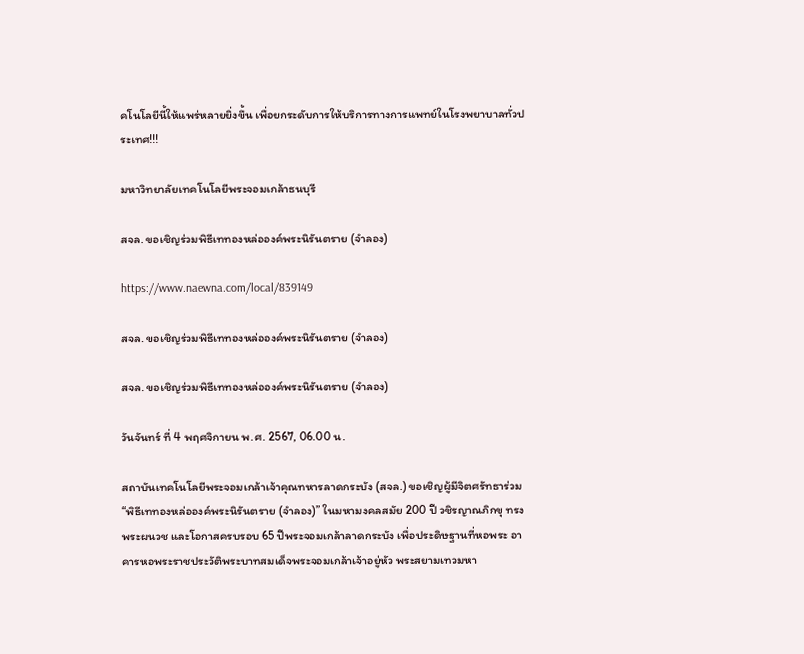คโนโลยีนี้ให้แพร่หลายยิ่งขึ้น เพื่อยกระดับการให้บริการทางการแพทย์ในโรงพยาบาลทั่วประเทศ!!!

มหาวิทยาลัยเทคโนโลยีพระจอมเกล้าธนบุรี

สจล. ขอเชิญร่วมพิธีเททองหล่อองค์พระนิรันตราย (จำลอง)

https://www.naewna.com/local/839149

สจล. ขอเชิญร่วมพิธีเททองหล่อองค์พระนิรันตราย (จำลอง)

สจล. ขอเชิญร่วมพิธีเททองหล่อองค์พระนิรันตราย (จำลอง)

วันจันทร์ ที่ 4 พฤศจิกายน พ.ศ. 2567, 06.00 น.

สถาบันเทคโนโลยีพระจอมเกล้าเจ้าคุณทหารลาดกระบัง (สจล.) ขอเชิญผู้มีจิตศรัทธาร่วม “พิธีเททองหล่อองค์พระนิรันตราย (จำลอง)” ในมหามงคลสมัย 200 ปี วชิรญาณภิกขุ ทรงพระผนวช และโอกาสครบรอบ 65 ปีพระจอมเกล้าลาดกระบัง เพื่อประดิษฐานที่หอพระ อาคารหอพระราชประวัติพระบาทสมเด็จพระจอมเกล้าเจ้าอยู่หัว พระสยามเทวมหา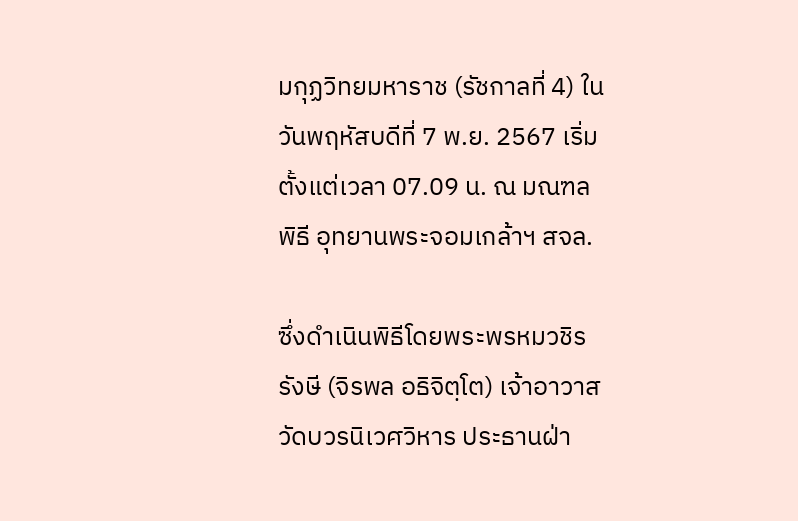มกุฏวิทยมหาราช (รัชกาลที่ 4) ในวันพฤหัสบดีที่ 7 พ.ย. 2567 เริ่มตั้งแต่เวลา 07.09 น. ณ มณฑลพิธี อุทยานพระจอมเกล้าฯ สจล.

ซึ่งดำเนินพิธีโดยพระพรหมวชิรรังษี (จิรพล อธิจิตฺโต) เจ้าอาวาสวัดบวรนิเวศวิหาร ประธานฝ่า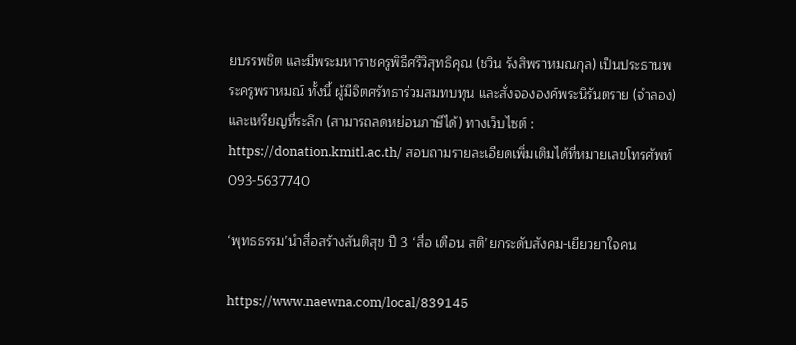ยบรรพชิต และมีพระมหาราชครูพิธีศรีวิสุทธิคุณ (ชวิน รังสิพราหมณกุล) เป็นประธานพระครูพราหมณ์ ทั้งนี้ ผู้มีจิตศรัทธาร่วมสมทบทุน และสั่งจององค์พระนิรันตราย (จำลอง) และเหรียญที่ระลึก (สามารถลดหย่อนภาษีได้) ทางเว็บไซต์ : https://donation.kmitl.ac.th/ สอบถามรายละเอียดเพิ่มเติมได้ที่หมายเลขโทรศัพท์ 093-5637740

‘พุทธธรรม’นำสื่อสร้างสันติสุข ปี 3 ‘สื่อ เตือน สติ’ยกระดับสังคม-เยียวยาใจคน

https://www.naewna.com/local/839145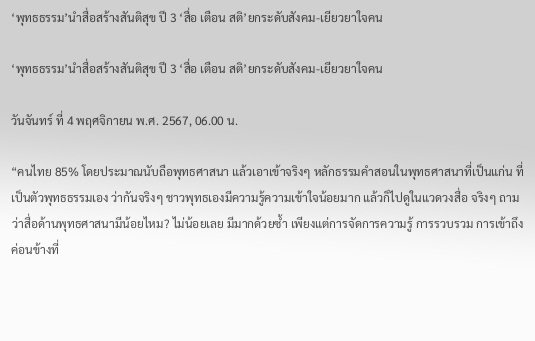‘พุทธธรรม’นำสื่อสร้างสันติสุข ปี 3 ‘สื่อ เตือน สติ’ยกระดับสังคม-เยียวยาใจคน

‘พุทธธรรม’นำสื่อสร้างสันติสุข ปี 3 ‘สื่อ เตือน สติ’ยกระดับสังคม-เยียวยาใจคน

วันจันทร์ ที่ 4 พฤศจิกายน พ.ศ. 2567, 06.00 น.

“คนไทย 85% โดยประมาณนับถือพุทธศาสนา แล้วเอาเข้าจริงๆ หลักธรรมคำสอนในพุทธศาสนาที่เป็นแก่น ที่เป็นตัวพุทธธรรมเอง ว่ากันจริงๆ ชาวพุทธเองมีความรู้ความเข้าใจน้อยมาก แล้วก็ไปดูในแวดวงสื่อ จริงๆ ถามว่าสื่อด้านพุทธศาสนามีน้อยไหม? ไม่น้อยเลย มีมากด้วยซ้ำ เพียงแต่การจัดการความรู้ การรวบรวม การเข้าถึง ค่อนข้างที่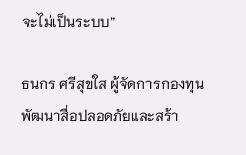จะไม่เป็นระบบ”

ธนกร ศรีสุขใส ผู้จัดการกองทุนพัฒนาสื่อปลอดภัยและสร้า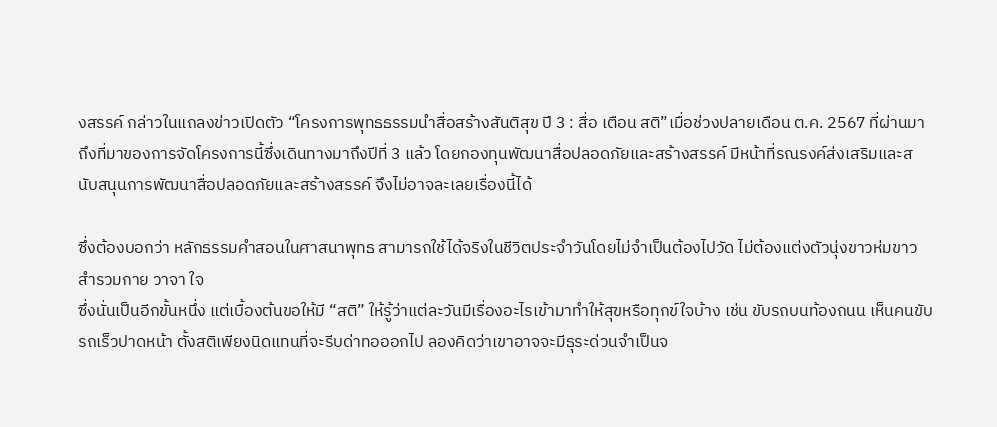งสรรค์ กล่าวในแถลงข่าวเปิดตัว “โครงการพุทธธรรมนำสื่อสร้างสันติสุข ปี 3 : สื่อ เตือน สติ”เมื่อช่วงปลายเดือน ต.ค. 2567 ที่ผ่านมา ถึงที่มาของการจัดโครงการนี้ซึ่งเดินทางมาถึงปีที่ 3 แล้ว โดยกองทุนพัฒนาสื่อปลอดภัยและสร้างสรรค์ มีหน้าที่รณรงค์ส่งเสริมและสนับสนุนการพัฒนาสื่อปลอดภัยและสร้างสรรค์ จึงไม่อาจละเลยเรื่องนี้ได้

ซึ่งต้องบอกว่า หลักธรรมคำสอนในศาสนาพุทธ สามารถใช้ได้จริงในชีวิตประจำวันโดยไม่จำเป็นต้องไปวัด ไม่ต้องแต่งตัวนุ่งขาวห่มขาวสำรวมกาย วาจา ใจ
ซึ่งนั่นเป็นอีกขั้นหนึ่ง แต่เบื้องต้นขอให้มี “สติ” ให้รู้ว่าแต่ละวันมีเรื่องอะไรเข้ามาทำให้สุขหรือทุกข์ใจบ้าง เช่น ขับรถบนท้องถนน เห็นคนขับรถเร็วปาดหน้า ตั้งสติเพียงนิดแทนที่จะรีบด่าทอออกไป ลองคิดว่าเขาอาจจะมีธุระด่วนจำเป็นจ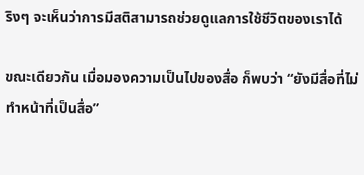ริงๆ จะเห็นว่าการมีสติสามารถช่วยดูแลการใช้ชีวิตของเราได้

ขณะเดียวกัน เมื่อมองความเป็นไปของสื่อ ก็พบว่า “ยังมีสื่อที่ไม่ทำหน้าที่เป็นสื่อ”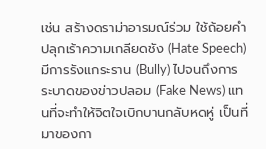เช่น สร้างดราม่าอารมณ์ร่วม ใช้ถ้อยคำปลุกเร้าความเกลียดชัง (Hate Speech) มีการรังแกระราน (Bully) ไปจนถึงการระบาดของข่าวปลอม (Fake News) แทนที่จะทำให้จิตใจเบิกบานกลับหดหู่ เป็นที่มาของกา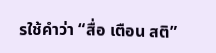รใช้คำว่า “สื่อ เตือน สติ”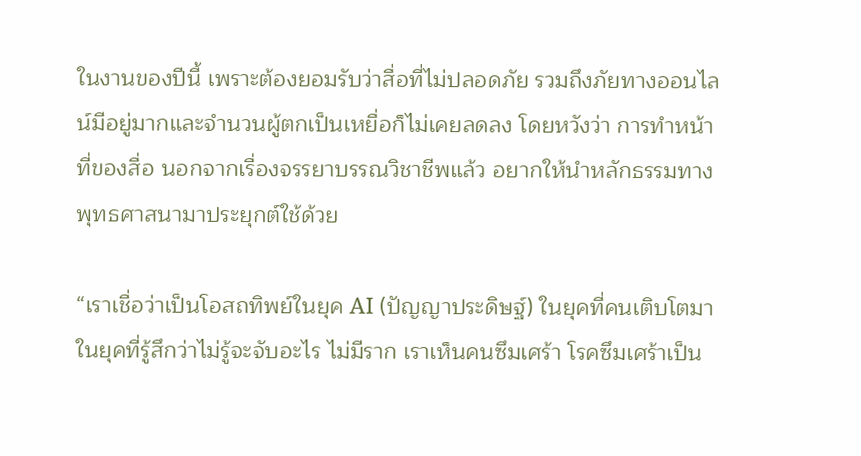ในงานของปีนี้ เพราะต้องยอมรับว่าสื่อที่ไม่ปลอดภัย รวมถึงภัยทางออนไลน์มีอยู่มากและจำนวนผู้ตกเป็นเหยื่อก็ไม่เคยลดลง โดยหวังว่า การทำหน้าที่ของสื่อ นอกจากเรื่องจรรยาบรรณวิชาชีพแล้ว อยากให้นำหลักธรรมทางพุทธศาสนามาประยุกต์ใช้ด้วย

“เราเชื่อว่าเป็นโอสถทิพย์ในยุค AI (ปัญญาประดิษฐ์) ในยุคที่คนเติบโตมาในยุคที่รู้สึกว่าไม่รู้จะจับอะไร ไม่มีราก เราเห็นคนซึมเศร้า โรคซึมเศร้าเป็น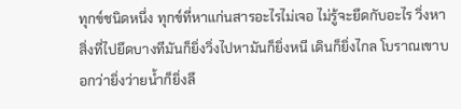ทุกข์ชนิดหนึ่ง ทุกข์ที่หาแก่นสารอะไรไม่เจอ ไม่รู้จะยึดกับอะไร วิ่งหาสิ่งที่ไปยึดบางทีมันก็ยิ่งวิ่งไปหามันก็ยิ่งหนี เดินก็ยิ่งไกล โบราณเขาบอกว่ายิ่งว่ายน้ำก็ยิ่งลึ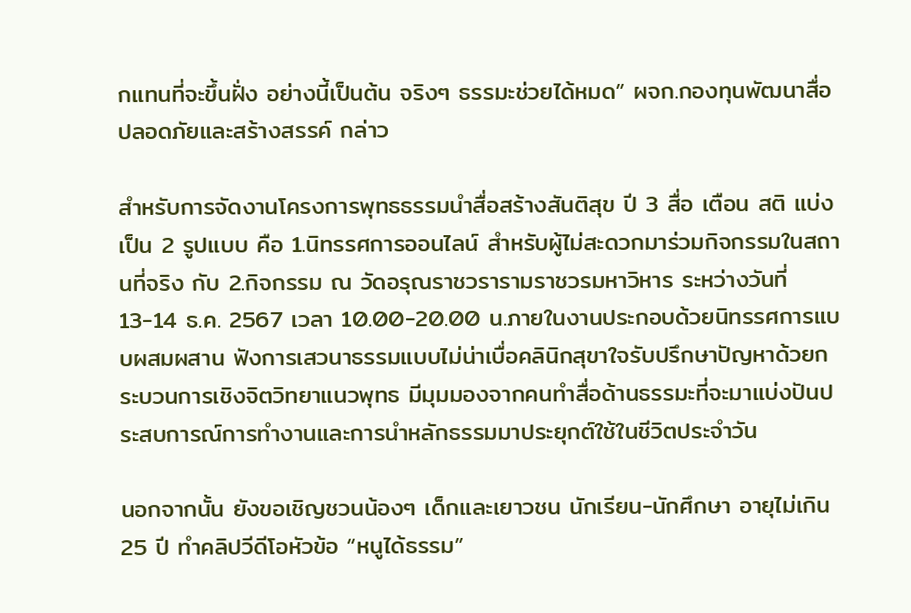กแทนที่จะขึ้นฝั่ง อย่างนี้เป็นต้น จริงๆ ธรรมะช่วยได้หมด” ผจก.กองทุนพัฒนาสื่อปลอดภัยและสร้างสรรค์ กล่าว

สำหรับการจัดงานโครงการพุทธธรรมนำสื่อสร้างสันติสุข ปี 3 สื่อ เตือน สติ แบ่งเป็น 2 รูปแบบ คือ 1.นิทรรศการออนไลน์ สำหรับผู้ไม่สะดวกมาร่วมกิจกรรมในสถานที่จริง กับ 2.กิจกรรม ณ วัดอรุณราชวรารามราชวรมหาวิหาร ระหว่างวันที่13-14 ธ.ค. 2567 เวลา 10.00-20.00 น.ภายในงานประกอบด้วยนิทรรศการแบบผสมผสาน ฟังการเสวนาธรรมแบบไม่น่าเบื่อคลินิกสุขาใจรับปรึกษาปัญหาด้วยกระบวนการเชิงจิตวิทยาแนวพุทธ มีมุมมองจากคนทำสื่อด้านธรรมะที่จะมาแบ่งปันประสบการณ์การทำงานและการนำหลักธรรมมาประยุกต์ใช้ในชีวิตประจำวัน

นอกจากนั้น ยังขอเชิญชวนน้องๆ เด็กและเยาวชน นักเรียน-นักศึกษา อายุไม่เกิน25 ปี ทำคลิปวีดีโอหัวข้อ “หนูได้ธรรม”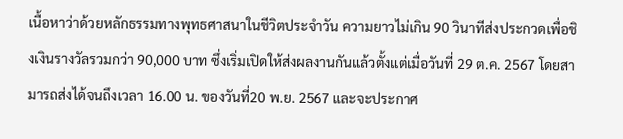เนื้อหาว่าด้วยหลักธรรมทางพุทธศาสนาในชีวิตประจำวัน ความยาวไม่เกิน 90 วินาทีส่งประกวดเพื่อชิงเงินรางวัลรวมกว่า 90,000 บาท ซึ่งเริ่มเปิดให้ส่งผลงานกันแล้วตั้งแต่เมื่อวันที่ 29 ต.ค. 2567 โดยสามารถส่งได้จนถึงเวลา 16.00 น. ของวันที่20 พ.ย. 2567 และจะประกาศ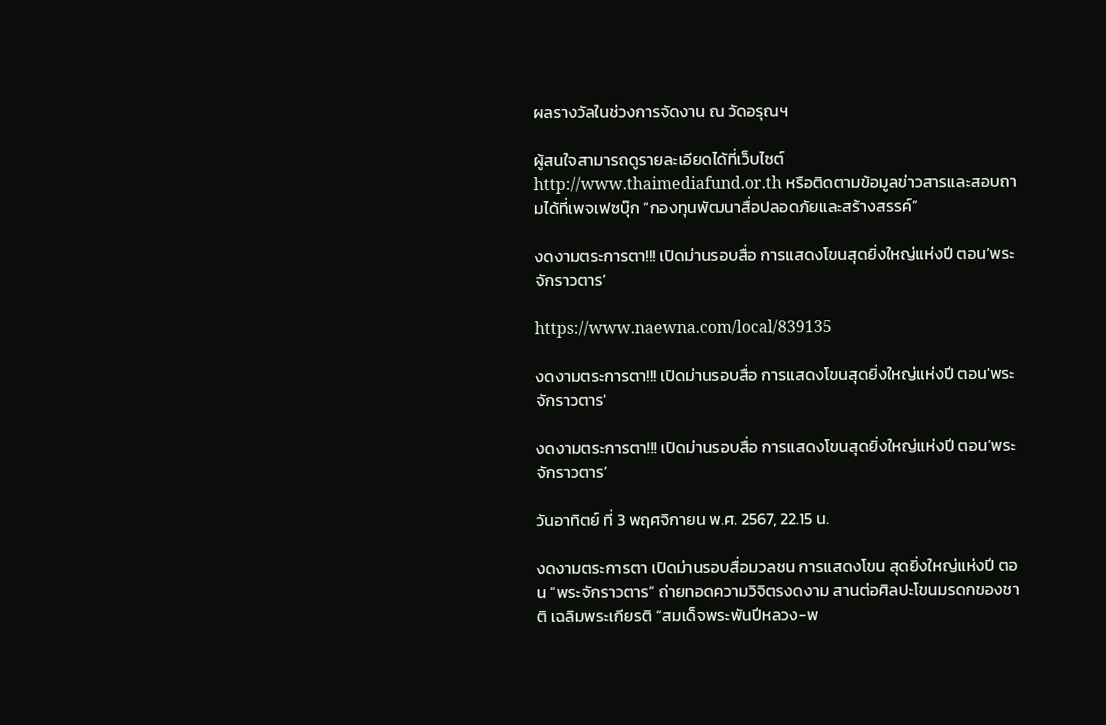ผลรางวัลในช่วงการจัดงาน ณ วัดอรุณฯ

ผู้สนใจสามารถดูรายละเอียดได้ที่เว็บไซต์ http://www.thaimediafund.or.th หรือติดตามข้อมูลข่าวสารและสอบถามได้ที่เพจเฟซบุ๊ก “กองทุนพัฒนาสื่อปลอดภัยและสร้างสรรค์”

งดงามตระการตา!!! เปิดม่านรอบสื่อ การแสดงโขนสุดยิ่งใหญ่แห่งปี ตอน’พระจักราวตาร’

https://www.naewna.com/local/839135

งดงามตระการตา!!! เปิดม่านรอบสื่อ การแสดงโขนสุดยิ่งใหญ่แห่งปี ตอน'พระจักราวตาร'

งดงามตระการตา!!! เปิดม่านรอบสื่อ การแสดงโขนสุดยิ่งใหญ่แห่งปี ตอน’พระจักราวตาร’

วันอาทิตย์ ที่ 3 พฤศจิกายน พ.ศ. 2567, 22.15 น.

งดงามตระการตา เปิดม่านรอบสื่อมวลชน การแสดงโขน สุดยิ่งใหญ่แห่งปี ตอน “พระจักราวตาร” ถ่ายทอดความวิจิตรงดงาม สานต่อศิลปะโขนมรดกของชาติ เฉลิมพระเกียรติ “สมเด็จพระพันปีหลวง-พ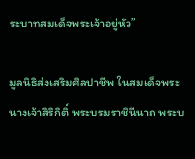ระบาทสมเด็จพระเจ้าอยู่หัว”

มูลนิธิส่งเสริมศิลปาชีพ ในสมเด็จพระนางเจ้าสิริกิติ์ พระบรมราชินีนาถ พระบ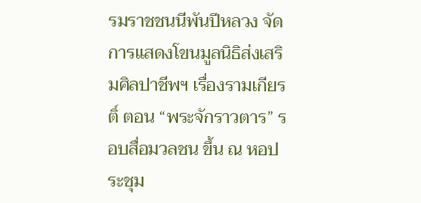รมราชชนนีพันปีหลวง จัดการแสดงโขนมูลนิธิส่งเสริมศิลปาชีพฯ เรื่องรามเกียรติ์ ตอน “พระจักราวตาร” รอบสื่อมวลชน ขึ้น ณ หอประชุม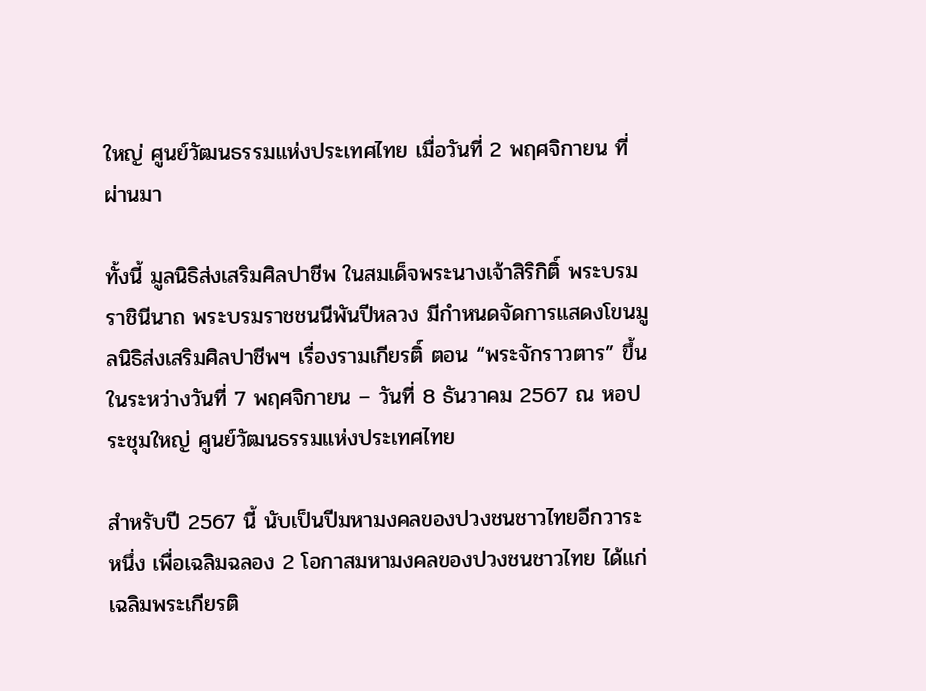ใหญ่ ศูนย์วัฒนธรรมแห่งประเทศไทย เมื่อวันที่ 2 พฤศจิกายน ที่ผ่านมา

ทั้งนี้ มูลนิธิส่งเสริมศิลปาชีพ ในสมเด็จพระนางเจ้าสิริกิติ์ พระบรมราชินีนาถ พระบรมราชชนนีพันปีหลวง มีกำหนดจัดการแสดงโขนมูลนิธิส่งเสริมศิลปาชีพฯ เรื่องรามเกียรติ์ ตอน “พระจักราวตาร” ขึ้น ในระหว่างวันที่ 7 พฤศจิกายน – วันที่ 8 ธันวาคม 2567 ณ หอประชุมใหญ่ ศูนย์วัฒนธรรมแห่งประเทศไทย

สำหรับปี 2567 นี้ นับเป็นปีมหามงคลของปวงชนชาวไทยอีกวาระหนึ่ง เพื่อเฉลิมฉลอง 2 โอกาสมหามงคลของปวงชนชาวไทย ได้แก่ เฉลิมพระเกียรติ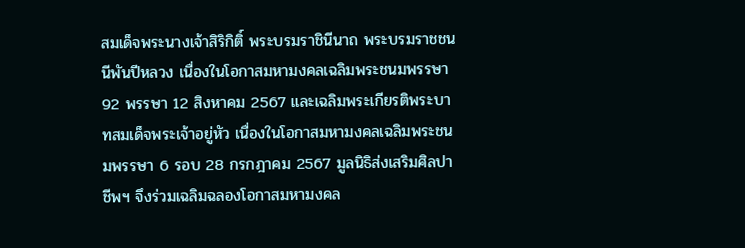สมเด็จพระนางเจ้าสิริกิติ์ พระบรมราชินีนาถ พระบรมราชชนนีพันปีหลวง เนื่องในโอกาสมหามงคลเฉลิมพระชนมพรรษา 92 พรรษา 12 สิงหาคม 2567 และเฉลิมพระเกียรติพระบาทสมเด็จพระเจ้าอยู่หัว เนื่องในโอกาสมหามงคลเฉลิมพระชนมพรรษา 6 รอบ 28 กรกฎาคม 2567 มูลนิธิส่งเสริมศิลปาชีพฯ จึงร่วมเฉลิมฉลองโอกาสมหามงคล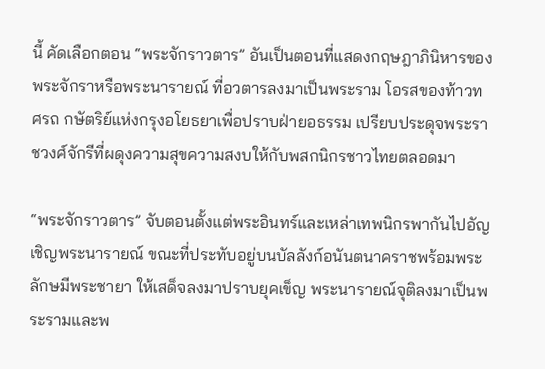นี้ คัดเลือกตอน “พระจักราวตาร” อันเป็นตอนที่แสดงกฤษฎาภินิหารของพระจักราหรือพระนารายณ์ ที่อวตารลงมาเป็นพระราม โอรสของท้าวทศรถ กษัตริย์แห่งกรุงอโยธยาเพื่อปราบฝ่ายอธรรม เปรียบประดุจพระราชวงศ์จักรีที่ผดุงความสุขความสงบให้กับพสกนิกรชาวไทยตลอดมา

“พระจักราวตาร” จับตอนตั้งแต่พระอินทร์และเหล่าเทพนิกรพากันไปอัญเชิญพระนารายณ์ ขณะที่ประทับอยู่บนบัลลังก์อนันตนาคราชพร้อมพระลักษมีพระชายา ให้เสด็จลงมาปราบยุคเข็ญ พระนารายณ์จุติลงมาเป็นพระรามและพ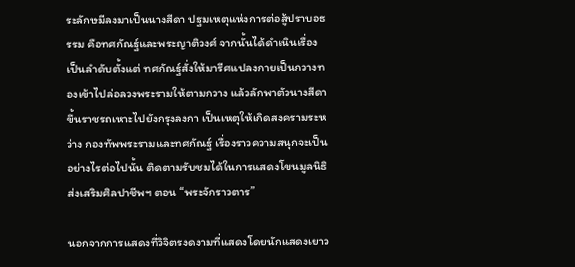ระลักษมีลงมาเป็นนางสีดา ปฐมเหตุแห่งการต่อสู้ปราบอธรรม คือทศกัณฐ์และพระญาติวงศ์ จากนั้นได้ดำเนินเรื่องเป็นลำดับตั้งแต่ ทศกัณฐ์สั่งให้มารีศแปลงกายเป็นกวางทองเข้าไปล่อลวงพระรามให้ตามกวาง แล้วลักพาตัวนางสีดาขึ้นราชรถเหาะไปยังกรุงลงกา เป็นเหตุให้เกิดสงครามระหว่าง กองทัพพระรามและทศกัณฐ์ เรื่องราวความสนุกจะเป็นอย่างไรต่อไปนั้น ติดตามรับชมได้ในการแสดงโขนมูลนิธิส่งเสริมศิลปาชีพฯ ตอน “พระจักราวตาร”

นอกจากการแสดงที่วิจิตรงดงามที่แสดงโดยนักแสดงเยาว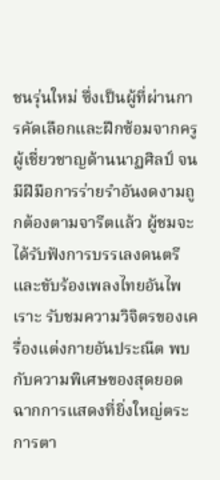ชนรุ่นใหม่ ซึ่งเป็นผู้ที่ผ่านการคัดเลือกและฝึกซ้อมจากครูผู้เชี่ยวชาญด้านนาฏศิลป์ จนมีฝีมือการร่ายรำอันงดงามถูกต้องตามจารีตแล้ว ผู้ชมจะได้รับฟังการบรรเลงดนตรีและขับร้องเพลงไทยอันไพเราะ รับชมความวิจิตรของเครื่องแต่งกายอันประณีต พบกับความพิเศษของสุดยอดฉากการแสดงที่ยิ่งใหญ่ตระการตา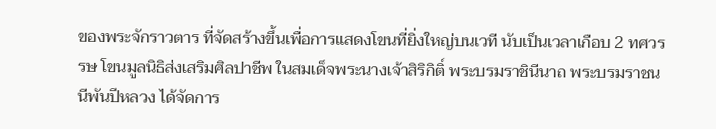ของพระจักราวตาร ที่จัดสร้างขึ้นเพื่อการแสดงโขนที่ยิ่งใหญ่บนเวที นับเป็นเวลาเกือบ 2 ทศวรรษ โขนมูลนิธิส่งเสริมศิลปาชีพ ในสมเด็จพระนางเจ้าสิริกิติ์ พระบรมราชินีนาถ พระบรมราชนนีพันปีหลวง ได้จัดการ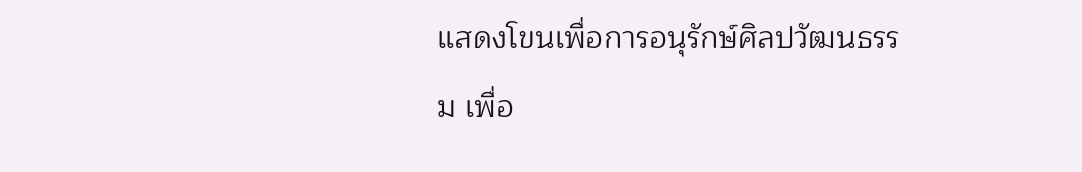แสดงโขนเพื่อการอนุรักษ์ศิลปวัฒนธรรม เพื่อ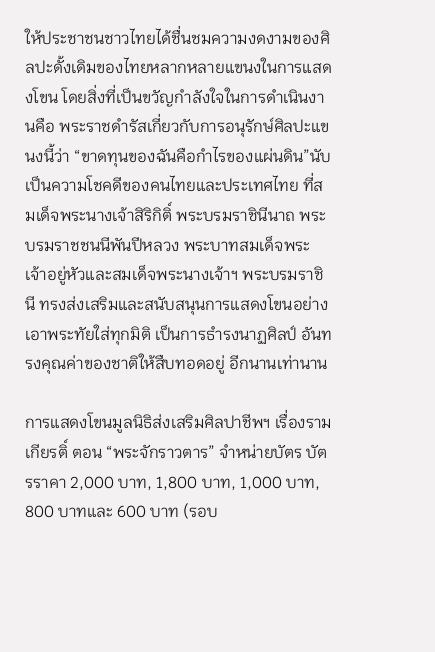ให้ประชาชนชาวไทยได้ชื่นชมความงดงามของศิลปะดั้งเดิมของไทยหลากหลายแขนงในการแสดงโขน โดยสิ่งที่เป็นขวัญกำลังใจในการดำเนินงานคือ พระราชดำรัสเกี่ยวกับการอนุรักษ์ศิลปะแขนงนี้ว่า “ขาดทุนของฉันคือกำไรของแผ่นดิน”นับเป็นความโชคดีของคนไทยและประเทศไทย ที่สมเด็จพระนางเจ้าสิริกิติ์ พระบรมราชินีนาถ พระบรมราชชนนีพันปีหลวง พระบาทสมเด็จพระเจ้าอยู่หัวและสมเด็จพระนางเจ้าฯ พระบรมราชินี ทรงส่งเสริมและสนับสนุนการแสดงโขนอย่างเอาพระทัยใส่ทุกมิติ เป็นการธำรงนาฏศิลป์ อันทรงคุณค่าของชาติให้สืบทอดอยู่ อีกนานเท่านาน

การแสดงโขนมูลนิธิส่งเสริมศิลปาชีพฯ เรื่องรามเกียรติ์ ตอน “พระจักราวตาร” จำหน่ายบัตร บัตรราคา 2,000 บาท, 1,800 บาท, 1,000 บาท, 800 บาทและ 600 บาท (รอบ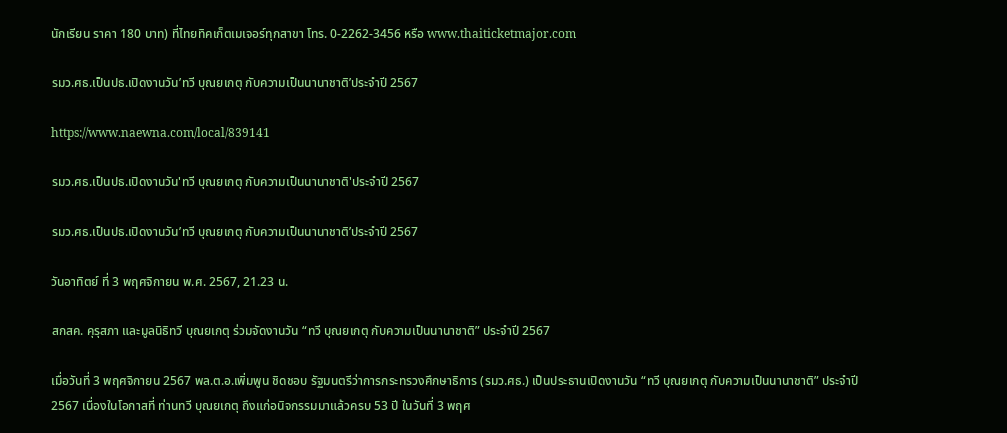นักเรียน ราคา 180 บาท) ที่ไทยทิคเก็ตเมเจอร์ทุกสาขา โทร. 0-2262-3456 หรือ www.thaiticketmajor.com

รมว.ศธ.เป็นปธ.เปิดงานวัน’ทวี บุณยเกตุ กับความเป็นนานาชาติ’ประจำปี 2567

https://www.naewna.com/local/839141

รมว.ศธ.เป็นปธ.เปิดงานวัน'ทวี บุณยเกตุ กับความเป็นนานาชาติ'ประจำปี 2567

รมว.ศธ.เป็นปธ.เปิดงานวัน’ทวี บุณยเกตุ กับความเป็นนานาชาติ’ประจำปี 2567

วันอาทิตย์ ที่ 3 พฤศจิกายน พ.ศ. 2567, 21.23 น.

สกสค. คุรุสภา และมูลนิธิทวี บุณยเกตุ ร่วมจัดงานวัน “ทวี บุณยเกตุ กับความเป็นนานาชาติ” ประจำปี 2567

เมื่อวันที่ 3 พฤศจิกายน 2567 พล.ต.อ.เพิ่มพูน ชิดชอบ รัฐมนตรีว่าการกระทรวงศึกษาธิการ (รมว.ศธ.) เป็นประธานเปิดงานวัน “ทวี บุณยเกตุ กับความเป็นนานาชาติ” ประจำปี 2567 เนื่องในโอกาสที่ ท่านทวี บุณยเกตุ ถึงแก่อนิจกรรมมาแล้วครบ 53 ปี ในวันที่ 3 พฤศ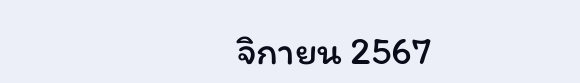จิกายน 2567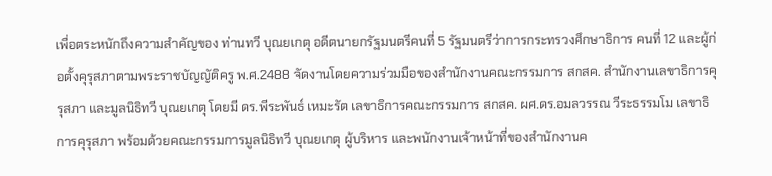เพื่อตระหนักถึงความสำคัญของ ท่านทวี บุณยเกตุ อดีตนายกรัฐมนตรีคนที่ 5 รัฐมนตรีว่าการกระทรวงศึกษาธิการ คนที่ 12 และผู้ก่อตั้งคุรุสภาตามพระราชบัญญัติครู พ.ศ.2488 จัดงานโดยความร่วมมือของสำนักงานคณะกรรมการ สกสค. สำนักงานเลขาธิการคุรุสภา และมูลนิธิทวี บุณยเกตุ โดยมี ดร.พีระพันธ์ เหมะรัต เลขาธิการคณะกรรมการ สกสค. ผศ.ดร.อมลวรรณ วีระธรรมโม เลขาธิการคุรุสภา พร้อมด้วยคณะกรรมการมูลนิธิทวี บุณยเกตุ ผู้บริหาร และพนักงานเจ้าหน้าที่ของสำนักงานค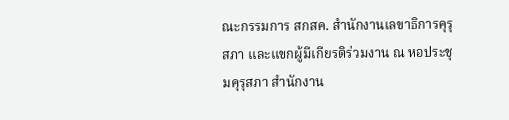ณะกรรมการ สกสค. สำนักงานเลขาธิการคุรุสภา และแขกผู้มีเกียรติร่วมงาน ณ หอประชุมคุรุสภา สำนักงาน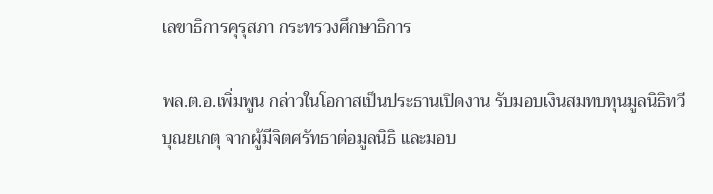เลขาธิการคุรุสภา กระทรวงศึกษาธิการ

พล.ต.อ.เพิ่มพูน กล่าวในโอกาสเป็นประธานเปิดงาน รับมอบเงินสมทบทุนมูลนิธิทวี บุณยเกตุ จากผู้มีจิตศรัทธาต่อมูลนิธิ และมอบ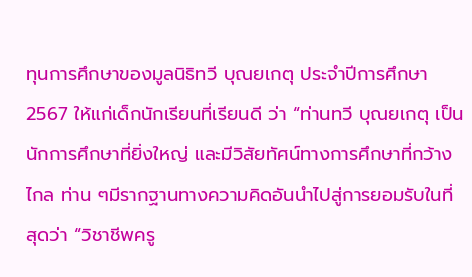ทุนการศึกษาของมูลนิธิทวี บุณยเกตุ ประจำปีการศึกษา 2567 ให้แก่เด็กนักเรียนที่เรียนดี ว่า “ท่านทวี บุณยเกตุ เป็นนักการศึกษาที่ยิ่งใหญ่ และมีวิสัยทัศน์ทางการศึกษาที่กว้างไกล ท่าน ๆมีรากฐานทางความคิดอันนำไปสู่การยอมรับในที่สุดว่า “วิชาชีพครู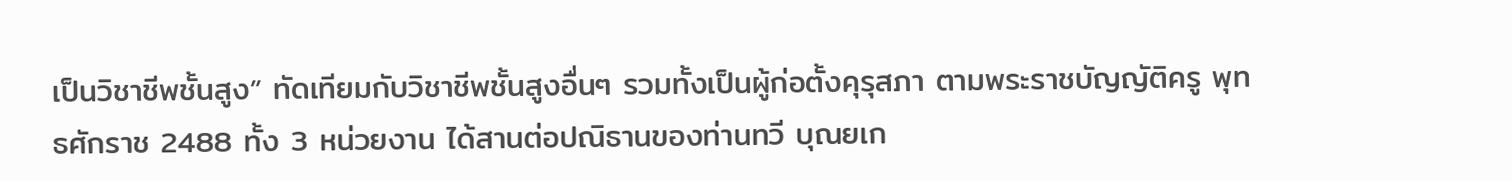เป็นวิชาชีพชั้นสูง” ทัดเทียมกับวิชาชีพชั้นสูงอื่นๆ รวมทั้งเป็นผู้ก่อตั้งคุรุสภา ตามพระราชบัญญัติครู พุทธศักราช 2488 ทั้ง 3 หน่วยงาน ได้สานต่อปณิธานของท่านทวี บุณยเก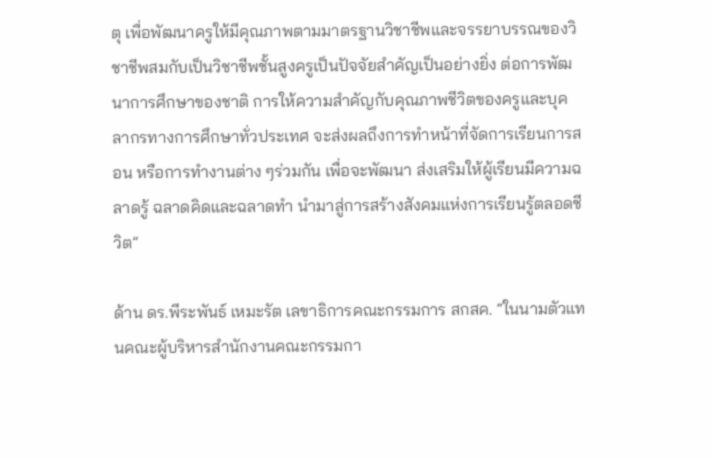ตุ เพื่อพัฒนาครูให้มีคุณภาพตามมาตรฐานวิชาชีพและจรรยาบรรณของวิชาชีพสมกับเป็นวิชาชีพชั้นสูงครูเป็นปัจจัยสำคัญเป็นอย่างยิ่ง ต่อการพัฒนาการศึกษาของชาติ การให้ความสำคัญกับคุณภาพชีวิตของครูและบุคลากรทางการศึกษาทั่วประเทศ จะส่งผลถึงการทำหน้าที่จัดการเรียนการสอน หรือการทำงานต่าง ๆร่วมกัน เพื่อจะพัฒนา ส่งเสริมให้ผู้เรียนมีความฉลาดรู้ ฉลาดคิดและฉลาดทำ นำมาสู่การสร้างสังคมแห่งการเรียนรู้ตลอดชีวิต”

ด้าน ดร.พีระพันธ์ เหมะรัต เลขาธิการคณะกรรมการ สกสค. “ในนามตัวแทนคณะผู้บริหารสำนักงานคณะกรรมกา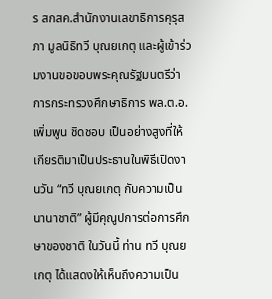ร สกสค.สำนักงานเลขาธิการคุรุสภา มูลนิธิทวี บุณยเกตุ และผู้เข้าร่วมงานขอขอบพระคุณรัฐมนตรีว่าการกระทรวงศึกษาธิการ พล.ต.อ.เพิ่มพูน ชิดชอบ เป็นอย่างสูงที่ให้เกียรติมาเป็นประธานในพิธีเปิดงานวัน “ทวี บุณยเกตุ กับความเป็นนานาชาติ” ผู้มีคุณูปการต่อการศึกษาของชาติ ในวันนี้ ท่าน ทวี บุณยเกตุ ได้แสดงให้เห็นถึงความเป็น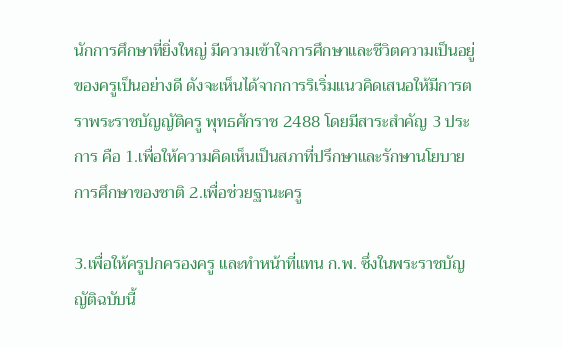นักการศึกษาที่ยิ่งใหญ่ มีความเข้าใจการศึกษาและชีวิตความเป็นอยู่ของครูเป็นอย่างดี ดังจะเห็นได้จากการริเริ่มแนวคิดเสนอให้มีการตราพระราชบัญญัติครู พุทธศักราช 2488 โดยมีสาระสำคัญ 3 ประการ คือ 1.เพื่อให้ความคิดเห็นเป็นสภาที่ปรึกษาและรักษานโยบายการศึกษาของชาติ 2.เพื่อช่วยฐานะครู

3.เพื่อให้ครูปกครองครู และทำหน้าที่แทน ก.พ. ซึ่งในพระราชบัญญัติฉบับนี้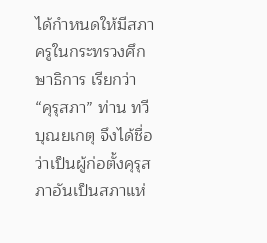ได้กำหนดให้มีสภาครูในกระทรวงศึกษาธิการ เรียกว่า “คุรุสภา” ท่าน ทวี บุณยเกตุ จึงได้ชื่อว่าเป็นผู้ก่อตั้งคุรุสภาอันเป็นสภาแห่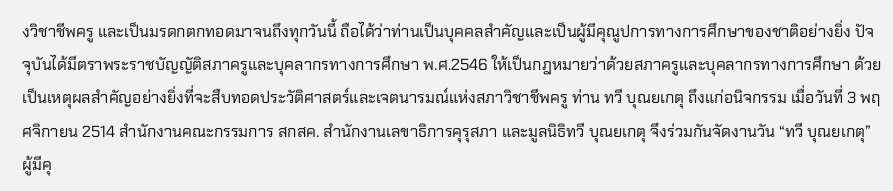งวิชาชีพครู และเป็นมรดกตกทอดมาจนถึงทุกวันนี้ ถือได้ว่าท่านเป็นบุคคลสำคัญและเป็นผู้มีคุณูปการทางการศึกษาของชาติอย่างยิ่ง ปัจจุบันได้มีตราพระราชบัญญัติสภาครูและบุคลากรทางการศึกษา พ.ศ.2546 ให้เป็นกฎหมายว่าด้วยสภาครูและบุคลากรทางการศึกษา ด้วยเป็นเหตุผลสำคัญอย่างยิ่งที่จะสืบทอดประวัติศาสตร์และเจตนารมณ์แห่งสภาวิชาชีพครู ท่าน ทวี บุณยเกตุ ถึงแก่อนิจกรรม เมื่อวันที่ 3 พฤศจิกายน 2514 สำนักงานคณะกรรมการ สกสค. สำนักงานเลขาธิการคุรุสภา และมูลนิธิทวี บุณยเกตุ จึงร่วมกันจัดงานวัน “ทวี บุณยเกตุ” ผู้มีคุ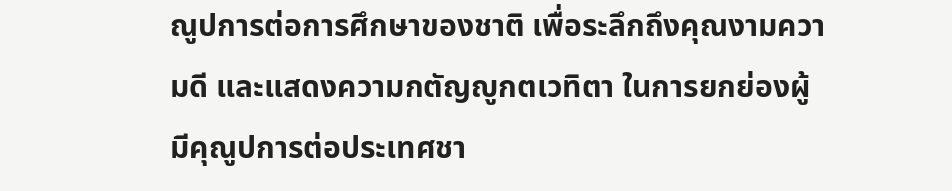ณูปการต่อการศึกษาของชาติ เพื่อระลึกถึงคุณงามความดี และแสดงความกตัญญูกตเวทิตา ในการยกย่องผู้มีคุณูปการต่อประเทศชา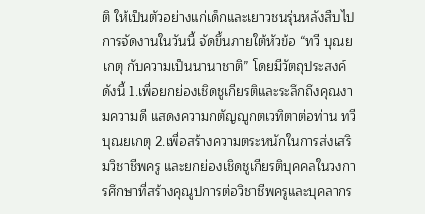ติ ให้เป็นตัวอย่างแก่เด็กและเยาวชนรุ่นหลังสืบไปการจัดงานในวันนี้ จัดขึ้นภายใต้หัวข้อ “ทวี บุณยเกตุ กับความเป็นนานาชาติ” โดยมีวัตถุประสงค์ ดังนี้ 1.เพื่อยกย่องเชิดชูเกียรติและระลึกถึงคุณงามความดี แสดงความกตัญญูกตเวทิตาต่อท่าน ทวี บุณยเกตุ 2.เพื่อสร้างความตระหนักในการส่งเสริมวิชาชีพครู และยกย่องเชิดชูเกียรติบุคคลในวงการศึกษาที่สร้างคุณูปการต่อวิชาชีพครูและบุคลากร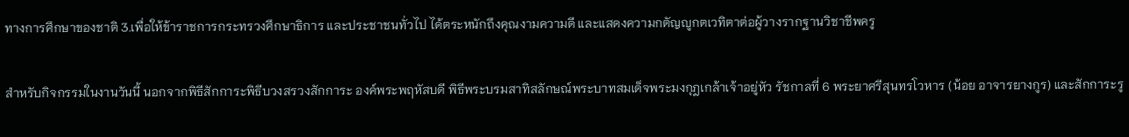ทางการศึกษาของชาติ 3.เพื่อให้ข้าราชการกระทรวงศึกษาธิการ และประชาชนทั่วไป ได้ตระหนักถึงคุณงามความดี และแสดงความกตัญญูกตเวทิตาต่อผู้วางรากฐานวิชาชีพครู

สำหรับกิจกรรมในงานวันนี้ นอกจากพิธีสักการะพิธีบวงสรวงสักการะ องค์พระพฤหัสบดี พิธีพระบรมสาทิสลักษณ์พระบาทสมเด็จพระมงกุฎเกล้าเจ้าอยู่หัว รัชกาลที่ 6 พระยาศรีสุนทรโวหาร (น้อย อาจารยางกูร) และสักการะรู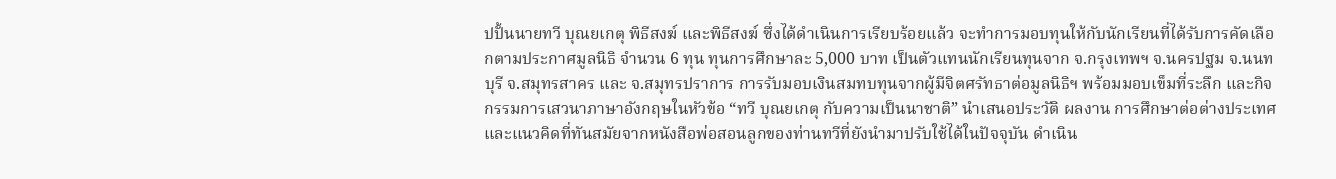ปปั้นนายทวี บุณยเกตุ พิธีสงฆ์ และพิธีสงฆ์ ซึ่งได้ดำเนินการเรียบร้อยแล้ว จะทำการมอบทุนให้กับนักเรียนที่ได้รับการคัดเลือกตามประกาศมูลนิธิ จำนวน 6 ทุน ทุนการศึกษาละ 5,000 บาท เป็นตัวแทนนักเรียนทุนจาก จ.กรุงเทพฯ จ.นครปฐม จ.นนทบุรี จ.สมุทรสาคร และ จ.สมุทรปราการ การรับมอบเงินสมทบทุนจากผู้มีจิตศรัทธาต่อมูลนิธิฯ พร้อมมอบเข็มที่ระลึก และกิจกรรมการเสวนาภาษาอังกฤษในหัวข้อ “ทวี บุณยเกตุ กับความเป็นนาชาติ” นำเสนอประวัติ ผลงาน การศึกษาต่อต่างประเทศ และแนวคิดที่ทันสมัยจากหนังสือพ่อสอนลูกของท่านทวีที่ยังนำมาปรับใช้ได้ในปัจจุบัน ดำเนิน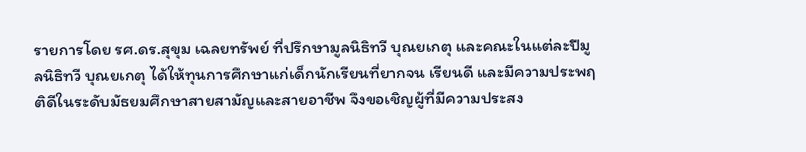รายการโดย รศ.ดร.สุขุม เฉลยทรัพย์ ที่ปรึกษามูลนิธิทวี บุณยเกตุ และคณะในแต่ละปีมูลนิธิทวี บุณยเกตุ ได้ให้ทุนการศึกษาแก่เด็กนักเรียนที่ยากจน เรียนดี และมีความประพฤติดีในระดับมัธยมศึกษาสายสามัญและสายอาชีพ จึงขอเชิญผู้ที่มีความประสง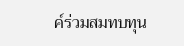ค์ร่วมสมทบทุน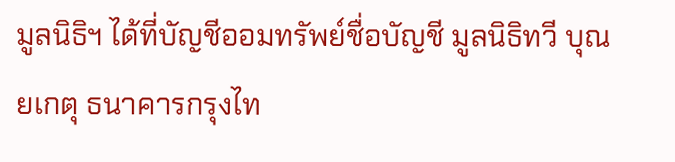มูลนิธิฯ ได้ที่บัญชีออมทรัพย์ชื่อบัญชี มูลนิธิทวี บุณยเกตุ ธนาคารกรุงไท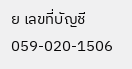ย เลขที่บัญชี 059-020-1506